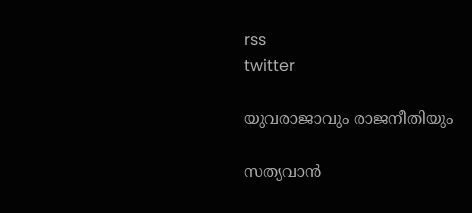rss
twitter

യുവരാജാവും രാജനീതിയും

സത്യവാന്‍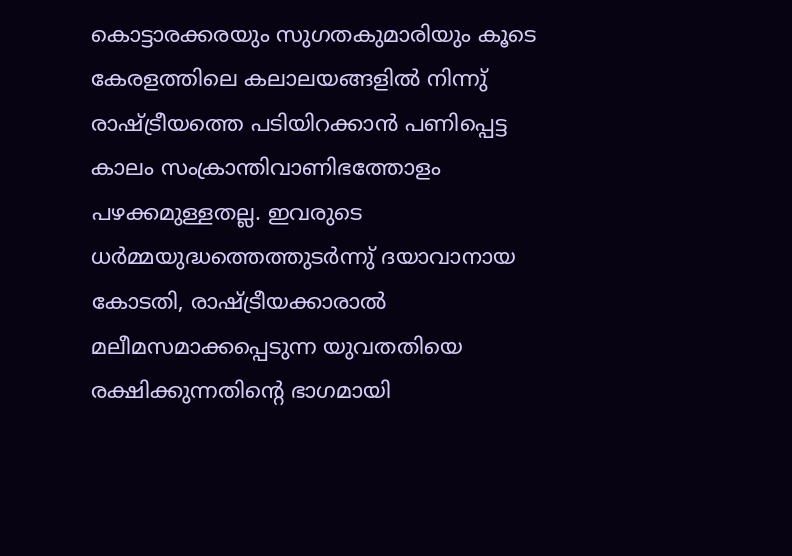കൊട്ടാരക്കരയും സുഗതകുമാരിയും കൂടെ കേരളത്തിലെ കലാലയങ്ങളില്‍ നിന്നു് രാഷ്ട്രീയത്തെ പടിയിറക്കാന്‍ പണിപ്പെട്ട കാലം സംക്രാന്തിവാണിഭത്തോളം പഴക്കമുള്ളതല്ല. ഇവരുടെ ധര്‍മ്മയുദ്ധത്തെത്തുടര്‍ന്നു് ദയാവാനായ കോടതി, രാഷ്ട്രീയക്കാരാല്‍ മലീമസമാക്കപ്പെടുന്ന യുവതതിയെ രക്ഷിക്കുന്നതിന്റെ ഭാഗമായി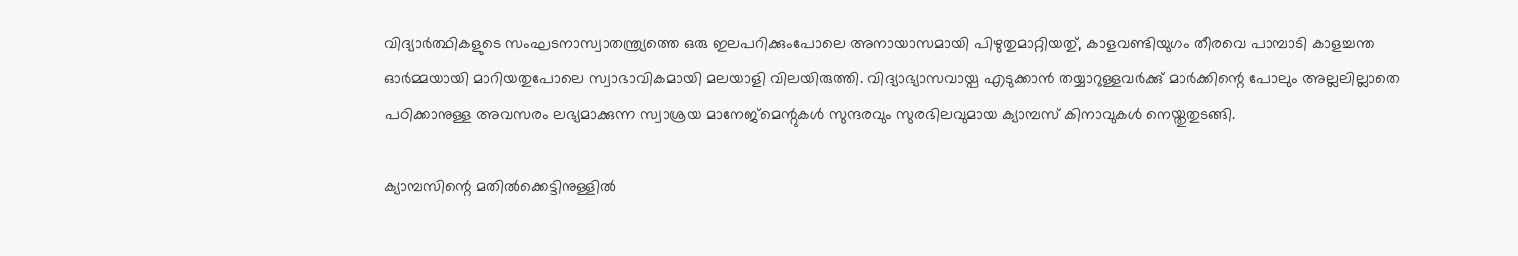വിദ്യാര്‍ത്ഥികളുടെ സംഘടനാസ്വാതന്ത്ര്യത്തെ ഒരു ഇലപറിക്കുംപോലെ അനായാസമായി പിഴുതുമാറ്റിയതു്, കാളവണ്ടിയുഗം തീരവെ പാമ്പാടി കാളച്ചന്ത ഓര്‍മ്മയായി മാറിയതുപോലെ സ്വാഭാവികമായി മലയാളി വിലയിരുത്തി. വിദ്യാഭ്യാസവായ്പ എടുക്കാന്‍ തയ്യാറുള്ളവര്‍ക്കു് മാര്‍ക്കിന്റെ പോലും അല്ലലില്ലാതെ പഠിക്കാനുള്ള അവസരം ലഭ്യമാക്കുന്ന സ്വാശ്രയ മാനേജ്മെന്റുകള്‍ സുന്ദരവും സുരഭിലവുമായ ക്യാമ്പസ് കിനാവുകള്‍ നെയ്തുതുടങ്ങി.

ക്യാമ്പസിന്റെ മതില്‍ക്കെട്ടിനുള്ളില്‍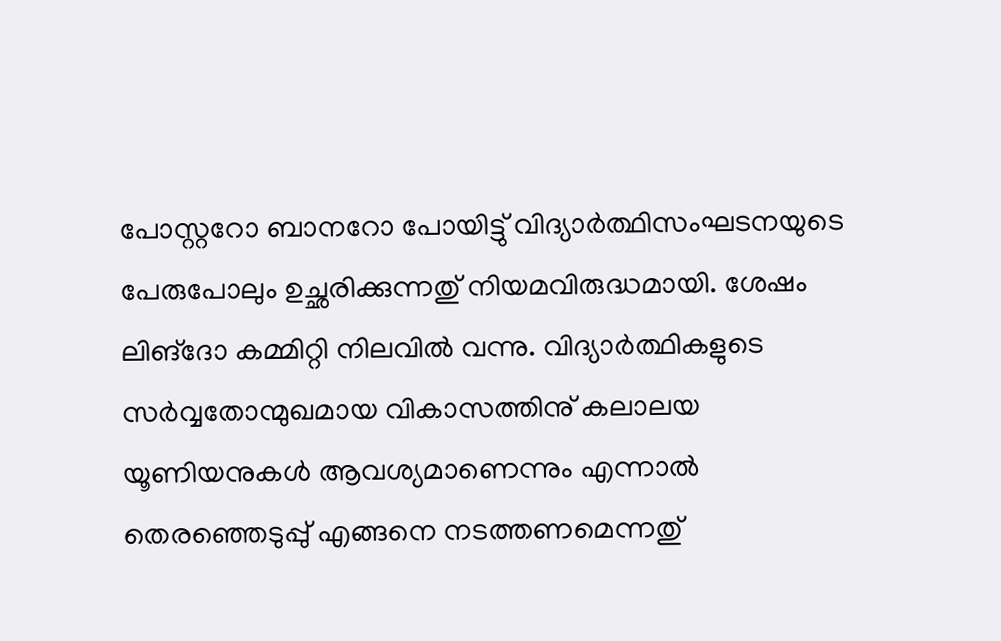പോസ്റ്ററോ ബാനറോ പോയിട്ടു് വിദ്യാര്‍ത്ഥിസംഘടനയുടെ പേരുപോലും ഉച്ഛരിക്കുന്നതു് നിയമവിരുദ്ധമായി. ശേഷം ലിങ്ദോ കമ്മിറ്റി നിലവില്‍ വന്നു. വിദ്യാര്‍ത്ഥികളുടെ സര്‍വ്വതോന്മുഖമായ വികാസത്തിനു് കലാലയ യൂണിയനുകള്‍ ആവശ്യമാണെന്നും എന്നാല്‍ തെരഞ്ഞെടുപ്പു് എങ്ങനെ നടത്തണമെന്നതു്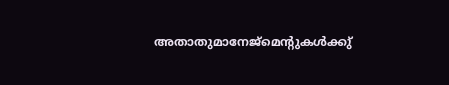അതാതുമാനേജ്മെന്റുകള്‍ക്കു്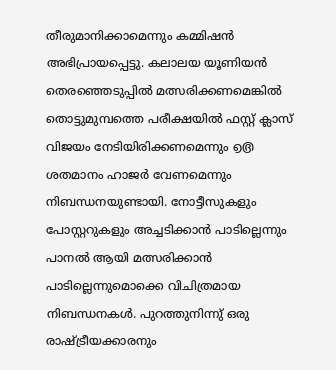തീരുമാനിക്കാമെന്നും കമ്മിഷന്‍ അഭിപ്രായപ്പെട്ടു. കലാലയ യൂണിയന്‍ തെരഞ്ഞെടുപ്പില്‍ മത്സരിക്കണമെങ്കില്‍ തൊട്ടുമുമ്പത്തെ പരീക്ഷയില്‍ ഫസ്റ്റ് ക്ലാസ് വിജയം നേടിയിരിക്കണമെന്നും ൭൫ ശതമാനം ഹാജര്‍ വേണമെന്നും നിബന്ധനയുണ്ടായി. നോട്ടീസുകളും പോസ്റ്ററുകളും അച്ചടിക്കാന്‍ പാടില്ലെന്നും പാനല്‍ ആയി മത്സരിക്കാന്‍ പാടില്ലെന്നുമൊക്കെ വിചിത്രമായ നിബന്ധനകള്‍. പുറത്തുനിന്നു് ഒരു രാഷ്ട്രീയക്കാരനും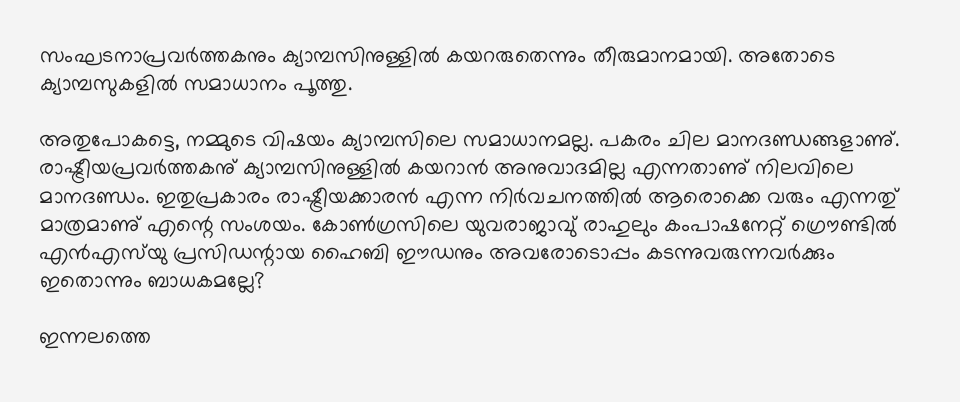സംഘടനാപ്രവര്‍ത്തകനും ക്യാമ്പസിനുള്ളില്‍ കയറരുതെന്നും തീരുമാനമായി. അതോടെ ക്യാമ്പസുകളില്‍ സമാധാനം പൂത്തു.

അതുപോകട്ടെ, നമ്മുടെ വിഷയം ക്യാമ്പസിലെ സമാധാനമല്ല. പകരം ചില മാനദണ്ഡങ്ങളാണു്. രാഷ്ട്രീയപ്രവര്‍ത്തകനു് ക്യാമ്പസിനുള്ളില്‍ കയറാന്‍ അനുവാദമില്ല എന്നതാണു് നിലവിലെ മാനദണ്ഡം. ഇതുപ്രകാരം രാഷ്ട്രീയക്കാരന്‍ എന്ന നിര്‍വചനത്തില്‍ ആരൊക്കെ വരും എന്നതു് മാത്രമാണു് എന്റെ സംശയം. കോണ്‍ഗ്രസിലെ യുവരാജാവു് രാഹുലും കംപാഷനേറ്റ് ഗ്രൌണ്ടില്‍ എന്‍എസ്‌യു പ്രസിഡന്റായ ഹൈബി ഈഡനും അവരോടൊപ്പം കടന്നുവരുന്നവര്‍ക്കും ഇതൊന്നും ബാധകമല്ലേ?

ഇന്നലത്തെ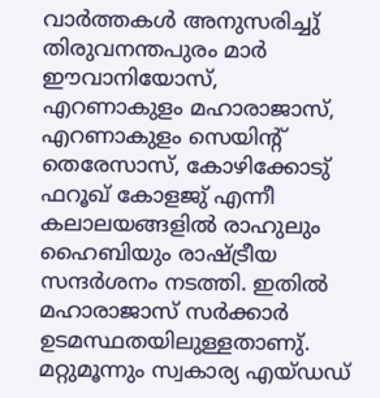വാര്‍ത്തകള്‍ അനുസരിച്ചു് തിരുവനന്തപുരം മാര്‍ ഈവാനിയോസ്, എറണാകുളം മഹാരാജാസ്, എറണാകുളം സെയിന്റ് തെരേസാസ്, കോഴിക്കോടു് ഫറൂഖ് കോളജു് എന്നീ കലാലയങ്ങളില്‍ രാഹുലും ഹൈബിയും രാഷ്ട്രീയ സന്ദര്‍ശനം നടത്തി. ഇതില്‍ മഹാരാജാസ് സര്‍ക്കാര്‍ ഉടമസ്ഥതയിലുള്ളതാണു്. മറ്റുമൂന്നും സ്വകാര്യ എയ്ഡഡ്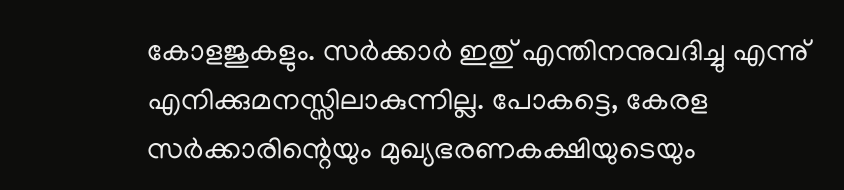കോളജുകളും. സര്‍ക്കാര്‍ ഇതു് എന്തിനനുവദിച്ചു എന്നു് എനിക്കുമനസ്സിലാകുന്നില്ല. പോകട്ടെ, കേരള സര്‍ക്കാരിന്റെയും മുഖ്യഭരണകക്ഷിയുടെയും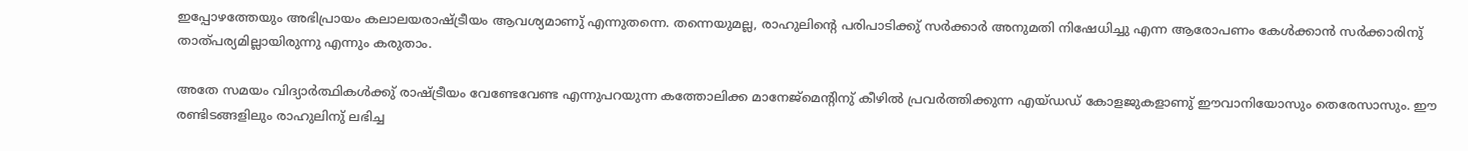ഇപ്പോഴത്തേയും അഭിപ്രായം കലാലയരാഷ്ട്രീയം ആവശ്യമാണു് എന്നുതന്നെ. തന്നെയുമല്ല, രാഹുലിന്റെ പരിപാടിക്കു് സര്‍ക്കാര്‍ അനുമതി നിഷേധിച്ചു എന്ന ആരോപണം കേള്‍ക്കാന്‍ സര്‍ക്കാരിനു് താത്പര്യമില്ലായിരുന്നു എന്നും കരുതാം.

അതേ സമയം വിദ്യാര്‍ത്ഥികള്‍ക്കു് രാഷ്ട്രീയം വേണ്ടേവേണ്ട എന്നുപറയുന്ന കത്തോലിക്ക മാനേജ്മെന്റിനു് കീഴില്‍ പ്രവര്‍ത്തിക്കുന്ന എയ്ഡഡ് കോളജുകളാണു് ഈവാനിയോസും തെരേസാസും. ഈ രണ്ടിടങ്ങളിലും രാഹുലിനു് ലഭിച്ച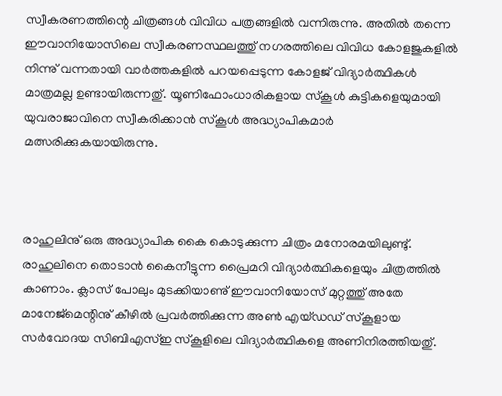സ്വീകരണത്തിന്റെ ചിത്രങ്ങള്‍ വിവിധ പത്രങ്ങളില്‍ വന്നിരുന്നു. അതില്‍ തന്നെ ഈവാനിയോസിലെ സ്വീകരണസ്ഥലത്തു് നഗരത്തിലെ വിവിധ കോളജുകളില്‍ നിന്നു് വന്നതായി വാര്‍ത്തകളില്‍ പറയപ്പെടുന്ന കോളജ് വിദ്യാര്‍ത്ഥികള്‍ മാത്രമല്ല ഉണ്ടായിരുന്നതു്. യൂണിഫോംധാരികളായ സ്കൂള്‍ കുട്ടികളെയുമായി യുവരാജാവിനെ സ്വീകരിക്കാന്‍ സ്കൂള്‍ അദ്ധ്യാപികമാര്‍ മത്സരിക്കുകയായിരുന്നു.



രാഹുലിനു് ഒരു അദ്ധ്യാപിക കൈ കൊടുക്കുന്ന ചിത്രം മനോരമയിലുണ്ടു്. രാഹുലിനെ തൊടാന്‍ കൈനീട്ടുന്ന പ്രൈമറി വിദ്യാര്‍ത്ഥികളെയും ചിത്രത്തില്‍ കാണാം. ക്ലാസ് പോലും മുടക്കിയാണു് ഈവാനിയോസ് മുറ്റത്തു് അതേ മാനേജ്മെന്റിനു് കീഴില്‍ പ്രവര്‍ത്തിക്കുന്ന അണ്‍ എയ്ഡഡ് സ്കൂളായ സര്‍വോദയ സിബിഎസ്ഇ സ്കൂളിലെ വിദ്യാര്‍ത്ഥികളെ അണിനിരത്തിയതു്.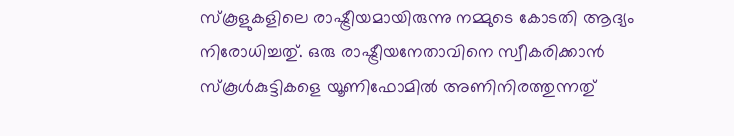സ്കൂളുകളിലെ രാഷ്ട്രീയമായിരുന്നു നമ്മുടെ കോടതി ആദ്യം നിരോധിച്ചതു്. ഒരു രാഷ്ട്രീയനേതാവിനെ സ്വീകരിക്കാന്‍ സ്കൂള്‍കുട്ടികളെ യൂണിഫോമില്‍ അണിനിരത്തുന്നതു്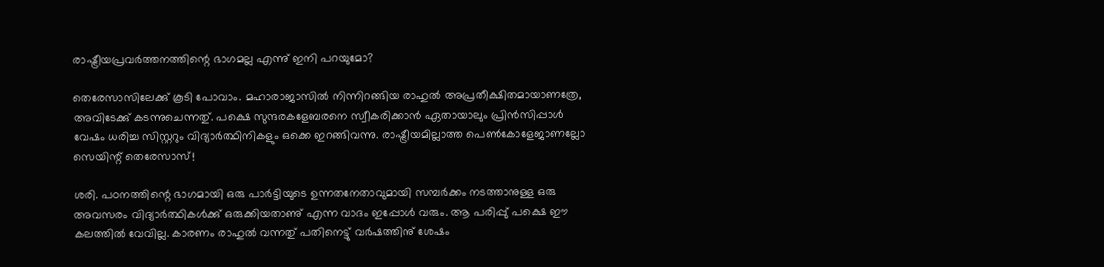രാഷ്ട്രീയപ്രവര്‍ത്തനത്തിന്റെ ഭാഗമല്ല എന്നു് ഇനി പറയുമോ?

തെരേസാസിലേക്കു് കൂടി പോവാം. മഹാരാജാസില്‍ നിന്നിറങ്ങിയ രാഹുല്‍ അപ്രതീക്ഷിതമായാണത്രേ, അവിടേക്കു് കടന്നുചെന്നതു്. പക്ഷെ സുന്ദരകളേബരനെ സ്വീകരിക്കാന്‍ ഏതായാലും പ്രിന്‍സിപ്പാള്‍ വേഷം ധരിച്ച സിസ്റ്ററും വിദ്യാര്‍ത്ഥിനികളും ഒക്കെ ഇറങ്ങിവന്നു. രാഷ്ട്രീയമില്ലാത്ത പെണ്‍കോളേജാണല്ലോ സെയിന്റ് തെരേസാസ്!

ശരി. പഠനത്തിന്റെ ഭാഗമായി ഒരു പാര്‍ട്ടിയുടെ ഉന്നതനേതാവുമായി സമ്പര്‍ക്കം നടത്താനുള്ള ഒരു അവസരം വിദ്യാര്‍ത്ഥികള്‍ക്കു് ഒരുക്കിയതാണു് എന്ന വാദം ഇപ്പോള്‍ വരും. ആ പരിപ്പു് പക്ഷെ ഈ കലത്തില്‍ വേവില്ല. കാരണം രാഹുല്‍ വന്നതു് പതിനെട്ടു് വര്‍ഷത്തിനു് ശേഷം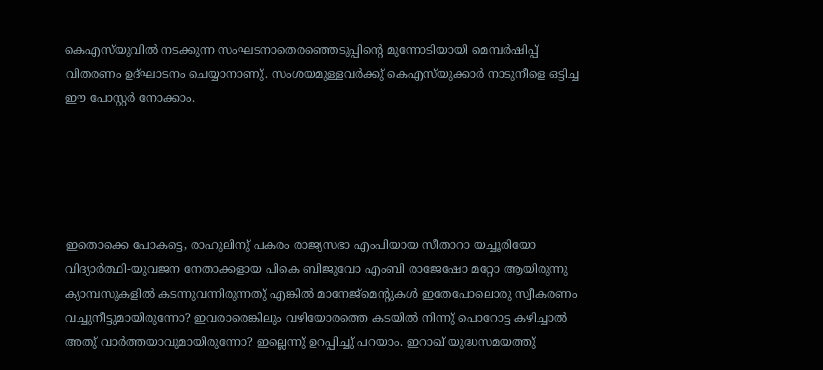കെഎസ്‌യുവില്‍ നടക്കുന്ന സംഘടനാതെരഞ്ഞെടുപ്പിന്റെ മുന്നോടിയായി മെമ്പര്‍ഷിപ്പ് വിതരണം ഉദ്ഘാടനം ചെയ്യാനാണു്. സംശയമുള്ളവര്‍ക്കു് കെഎസ്‌യുക്കാര്‍ നാടുനീളെ ഒട്ടിച്ച ഈ പോസ്റ്റര്‍ നോക്കാം.





ഇതൊക്കെ പോകട്ടെ, രാഹുലിനു് പകരം രാജ്യസഭാ എംപിയായ സീതാറാ യച്ചൂരിയോ വിദ്യാര്‍ത്ഥി-യുവജന നേതാക്കളായ പികെ ബിജുവോ എംബി രാജേഷോ മറ്റോ ആയിരുന്നു ക്യാമ്പസുകളില്‍ കടന്നുവന്നിരുന്നതു് എങ്കില്‍ മാനേജ്മെന്റുകള്‍ ഇതേപോലൊരു സ്വീകരണം വച്ചുനീട്ടുമായിരുന്നോ? ഇവരാരെങ്കിലും വഴിയോരത്തെ കടയില്‍ നിന്നു് പൊറോട്ട കഴിച്ചാല്‍ അതു് വാര്‍ത്തയാവുമായിരുന്നോ? ഇല്ലെന്നു് ഉറപ്പിച്ചു് പറയാം. ഇറാഖ് യുദ്ധസമയത്തു്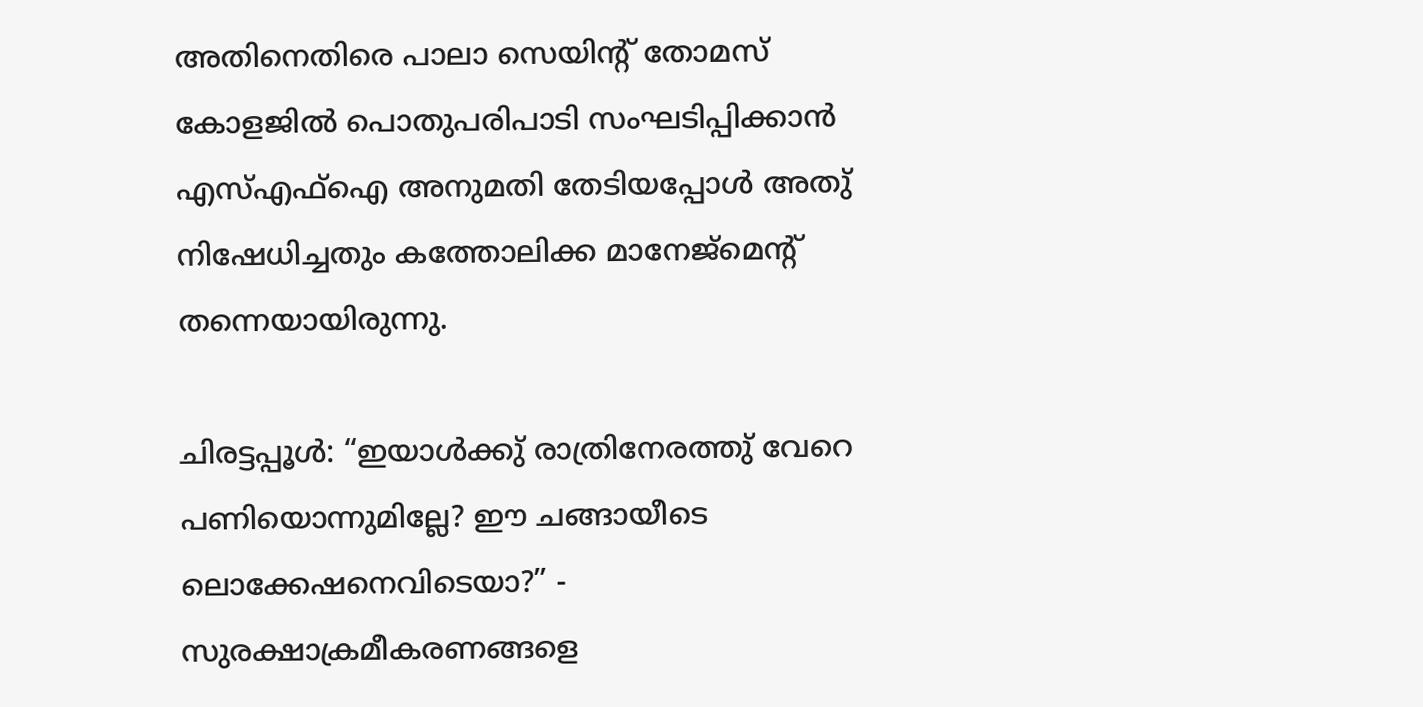അതിനെതിരെ പാലാ സെയിന്റ് തോമസ് കോളജില്‍ പൊതുപരിപാടി സംഘടിപ്പിക്കാന്‍ എസ്എഫ്ഐ അനുമതി തേടിയപ്പോള്‍ അതു് നിഷേധിച്ചതും കത്തോലിക്ക മാനേജ്മെന്റ് തന്നെയായിരുന്നു.

ചിരട്ടപ്പൂള്‍: “ഇയാള്‍ക്കു് രാത്രിനേരത്തു് വേറെ പണിയൊന്നുമില്ലേ? ഈ ചങ്ങായീടെ ലൊക്കേഷനെവിടെയാ?” - സുരക്ഷാക്രമീകരണങ്ങളെ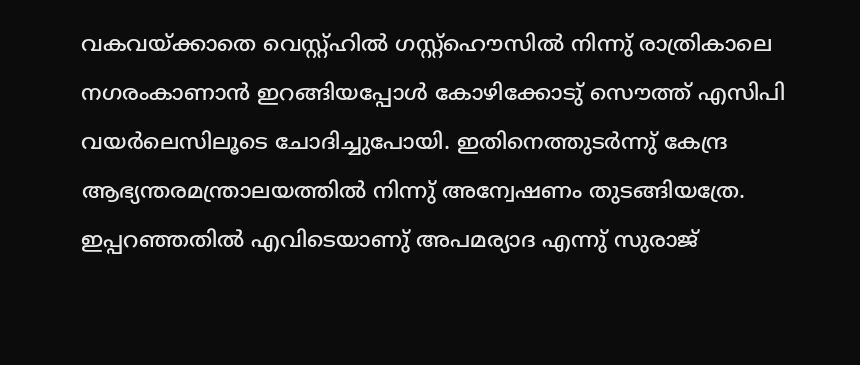വകവയ്ക്കാതെ വെസ്റ്റ്ഹില്‍ ഗസ്റ്റ്ഹൌസില്‍ നിന്നു് രാത്രികാലെ നഗരംകാണാന്‍ ഇറങ്ങിയപ്പോള്‍ കോഴിക്കോടു് സൌത്ത് എസിപി വയര്‍ലെസിലൂടെ ചോദിച്ചുപോയി. ഇതിനെത്തുടര്‍ന്നു് കേന്ദ്ര ആഭ്യന്തരമന്ത്രാലയത്തില്‍ നിന്നു് അന്വേഷണം തുടങ്ങിയത്രേ. ഇപ്പറഞ്ഞതില്‍ എവിടെയാണു് അപമര്യാദ എന്നു് സുരാജ്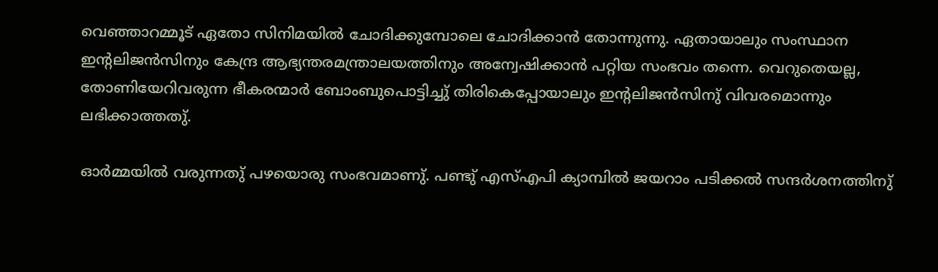വെഞ്ഞാറമ്മൂട് ഏതോ സിനിമയില്‍ ചോദിക്കുമ്പോലെ ചോദിക്കാന്‍ തോന്നുന്നു. ഏതായാലും സംസ്ഥാന ഇന്റലിജന്‍സിനും കേന്ദ്ര ആഭ്യന്തരമന്ത്രാലയത്തിനും അന്വേഷിക്കാന്‍ പറ്റിയ സംഭവം തന്നെ. വെറുതെയല്ല, തോണിയേറിവരുന്ന ഭീകരന്മാര്‍ ബോംബുപൊട്ടിച്ചു് തിരികെപ്പോയാലും ഇന്റലിജന്‍സിനു് വിവരമൊന്നും ലഭിക്കാത്തതു്.

ഓര്‍മ്മയില്‍ വരുന്നതു് പഴയൊരു സംഭവമാണു്. പണ്ടു് എസ്എപി ക്യാമ്പില്‍ ജയറാം പടിക്കല്‍ സന്ദര്‍ശനത്തിനു്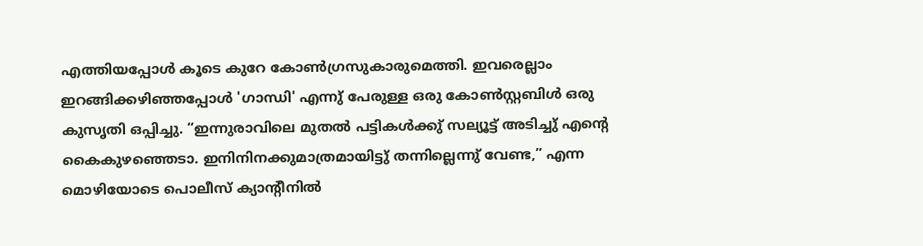എത്തിയപ്പോള്‍ കൂടെ കുറേ കോണ്‍ഗ്രസുകാരുമെത്തി. ഇവരെല്ലാം ഇറങ്ങിക്കഴിഞ്ഞപ്പോള്‍ 'ഗാന്ധി' എന്നു് പേരുള്ള ഒരു കോണ്‍സ്റ്റബിള്‍ ഒരു കുസൃതി ഒപ്പിച്ചു. “ഇന്നുരാവിലെ മുതല്‍ പട്ടികള്‍ക്കു് സല്യൂട്ട് അടിച്ചു് എന്റെ കൈകുഴഞ്ഞെടാ. ഇനിനിനക്കുമാത്രമായിട്ടു് തന്നില്ലെന്നു് വേണ്ട,” എന്ന മൊഴിയോടെ പൊലീസ് ക്യാന്റീനില്‍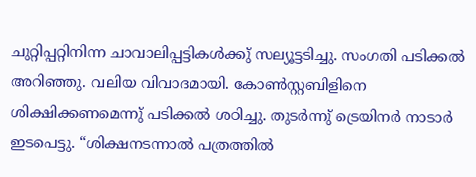ചുറ്റിപ്പറ്റിനിന്ന ചാവാലിപ്പട്ടികള്‍ക്കു് സല്യൂട്ടടിച്ചു. സംഗതി പടിക്കല്‍ അറിഞ്ഞു. വലിയ വിവാദമായി. കോണ്‍സ്റ്റബിളിനെ ശിക്ഷിക്കണമെന്നു് പടിക്കല്‍ ശഠിച്ചു. തുടര്‍ന്നു് ട്രെയിനര്‍ നാടാര്‍ ഇടപെട്ടു. “ശിക്ഷനടന്നാല്‍ പത്രത്തില്‍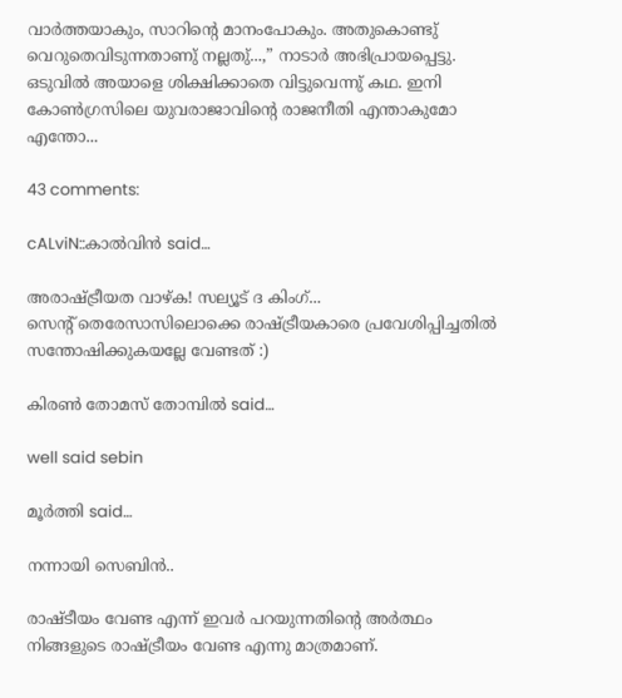വാര്‍ത്തയാകും, സാറിന്റെ മാനംപോകും. അതുകൊണ്ടു് വെറുതെവിടുന്നതാണു് നല്ലതു്...,” നാടാര്‍ അഭിപ്രായപ്പെട്ടു. ഒടുവില്‍ അയാളെ ശിക്ഷിക്കാതെ വിട്ടുവെന്നു് കഥ. ഇനി കോണ്‍ഗ്രസിലെ യുവരാജാവിന്റെ രാജനീതി എന്താകുമോ എന്തോ...

43 comments:

cALviN::കാല്‍‌വിന്‍ said...

അരാഷ്ട്രീയത വാഴ്ക! സല്യൂട് ദ കിംഗ്...
സെന്റ് തെരേസാസിലൊക്കെ രാഷ്ട്രീയകാരെ പ്രവേശിപ്പിച്ചതിൽ സന്തോഷിക്കുകയല്ലേ വേണ്ടത് :)

കിരണ്‍ തോമസ് തോമ്പില്‍ said...

well said sebin

മൂര്‍ത്തി said...

നന്നായി സെബിന്‍..

രാഷ്ടീയം വേണ്ട എന്ന് ഇവര്‍ പറയുന്നതിന്റെ അര്‍ത്ഥം നിങ്ങളുടെ രാഷ്ട്രീയം വേണ്ട എന്നു മാത്രമാണ്.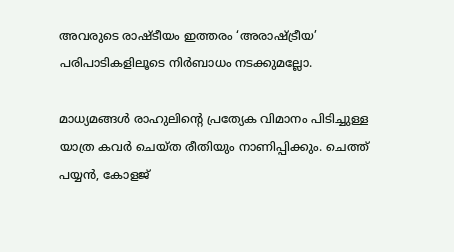അവരുടെ രാഷ്ടീയം ഇത്തരം ‘അരാഷ്ട്രീയ’ പരിപാടികളിലൂടെ നിര്‍ബാധം നടക്കുമല്ലോ.

മാധ്യമങ്ങള്‍ രാഹുലിന്റെ പ്രത്യേക വിമാനം പിടിച്ചുള്ള യാത്ര കവര്‍ ചെയ്ത രീതിയും നാണിപ്പിക്കും. ചെത്ത് പയ്യന്‍, കോളജ്‌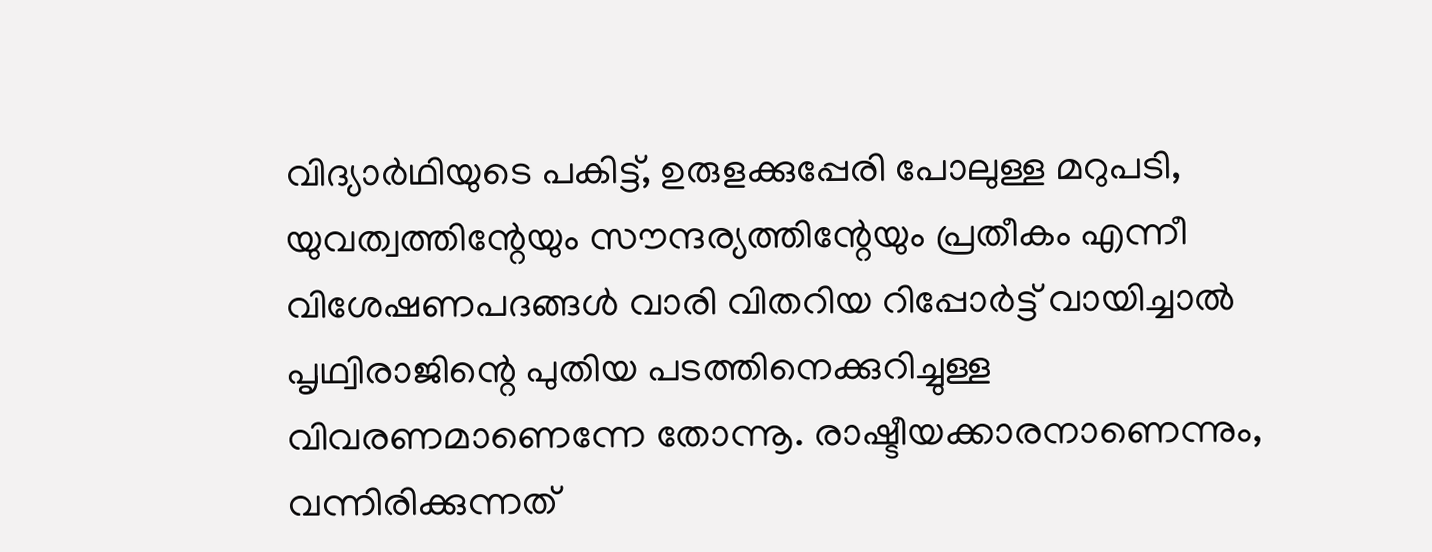വിദ്യാര്‍ഥിയുടെ പകിട്ട്, ഉരുളക്കുപ്പേരി പോലുള്ള മറുപടി, യുവത്വത്തിന്റേയും സൗന്ദര്യത്തിന്റേയും പ്രതീകം എന്നീ വിശേഷണപദങ്ങള്‍ വാരി വിതറിയ റിപ്പോര്‍ട്ട് വായിച്ചാല്‍ പൃഥ്വിരാജിന്റെ പുതിയ പടത്തിനെക്കുറിച്ചുള്ള വിവരണമാണെന്നേ തോന്നൂ. രാഷ്ടീയക്കാരനാണെന്നും, വന്നിരിക്കുന്നത്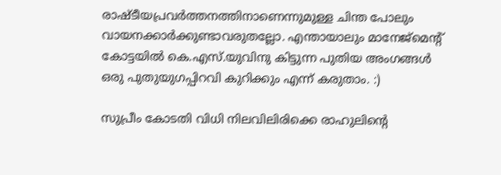രാഷ്ടീയപ്രവര്‍ത്തനത്തിനാണെന്നുമുള്ള ചിന്ത പോലും വായനക്കാര്‍ക്കുണ്ടാവരുതല്ലോ. എന്തായാലും മാനേജ്മെന്റ് കോട്ടയില്‍ കെ.എസ്.യുവിനു കിട്ടുന്ന പുതിയ അംഗങ്ങള്‍ ഒരു പുതുയുഗപ്പിറവി കുറിക്കും എന്ന് കരുതാം. :)

സുപ്രീം കോടതി വിധി നിലവിലിരിക്കെ രാഹുലിന്റെ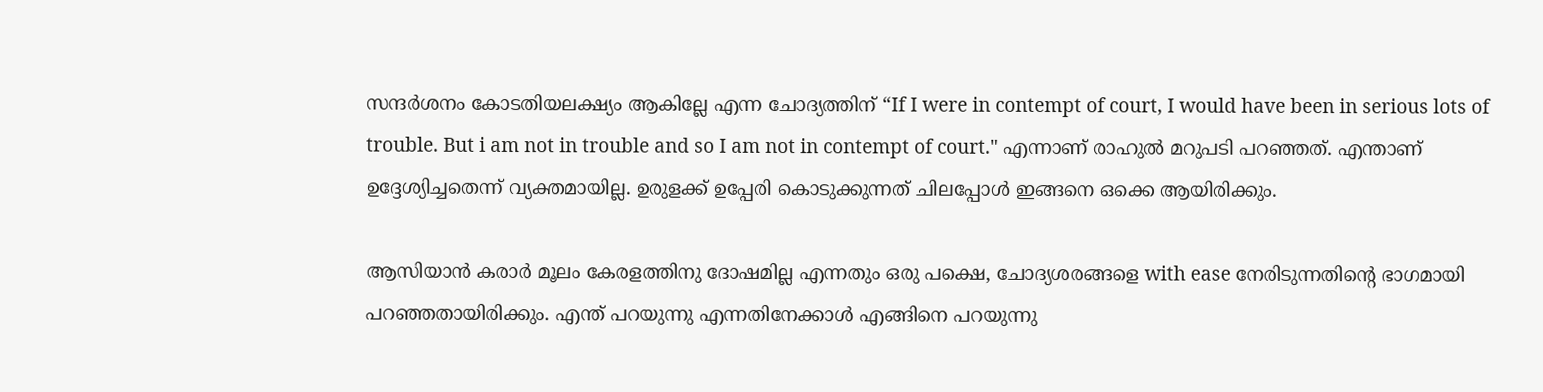സന്ദര്‍ശനം കോടതിയലക്ഷ്യം ആകില്ലേ എന്ന ചോദ്യത്തിന് “If I were in contempt of court, I would have been in serious lots of trouble. But i am not in trouble and so I am not in contempt of court." എന്നാണ് രാഹുല്‍ മറുപടി പറഞ്ഞത്. എന്താണ് ഉദ്ദേശ്യിച്ചതെന്ന് വ്യക്തമായില്ല. ഉരുളക്ക് ഉപ്പേരി കൊടുക്കുന്നത് ചിലപ്പോള്‍ ഇങ്ങനെ ഒക്കെ ആയിരിക്കും.

ആസിയാന്‍ കരാര്‍ മൂലം കേരളത്തിനു ദോഷമില്ല എന്നതും ഒരു പക്ഷെ, ചോദ്യശരങ്ങളെ with ease നേരിടുന്നതിന്റെ ഭാഗമായി പറഞ്ഞതായിരിക്കും. എന്ത് പറയുന്നു എന്നതിനേക്കാള്‍ എങ്ങിനെ പറയുന്നു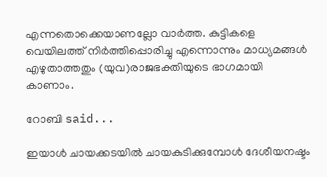എന്നതൊക്കെയാണല്ലോ വാര്‍ത്ത. കുട്ടികളെ വെയിലത്ത് നിര്‍ത്തിപ്പൊരിച്ചു എന്നൊന്നും മാധ്യമങ്ങള്‍ എഴുതാത്തതും (യുവ)രാജഭക്തിയുടെ ഭാഗമായി കാണാം.

റോബി said...

ഇയാൾ ചായക്കടയിൽ ചായകുടിക്കുമ്പോൾ ദേശീയനഷ്ടം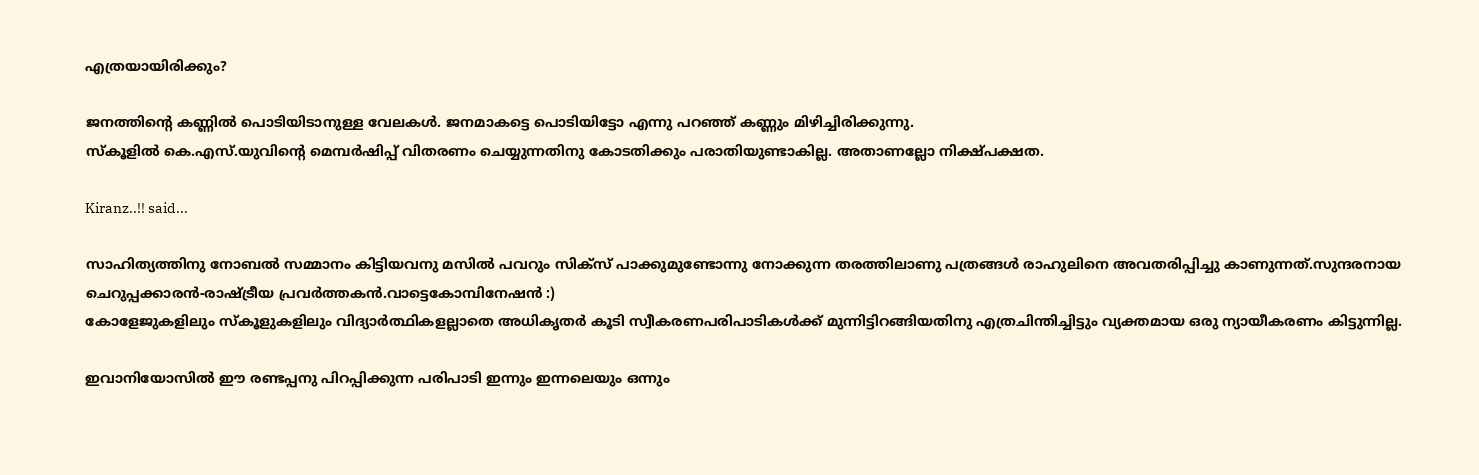എത്രയായിരിക്കും?

ജനത്തിന്റെ കണ്ണിൽ പൊടിയിടാനുള്ള വേലകൾ. ജനമാകട്ടെ പൊടിയിട്ടോ എന്നു പറഞ്ഞ് കണ്ണും മിഴിച്ചിരിക്കുന്നു.
സ്കൂളിൽ കെ.എസ്.യുവിന്റെ മെമ്പർഷിപ്പ് വിതരണം ചെയ്യുന്നതിനു കോടതിക്കും പരാതിയുണ്ടാകില്ല. അതാണല്ലോ നിക്ഷ്പക്ഷത.

Kiranz..!! said...

സാഹിത്യത്തിനു നോബല്‍ സമ്മാനം കിട്ടിയവനു മസില്‍ പവറും സിക്സ് പാക്കുമുണ്ടോന്നു നോക്കുന്ന തരത്തിലാണു പത്രങ്ങള്‍ രാഹുലിനെ അവതരിപ്പിച്ചു കാണുന്നത്.സുന്ദരനായ ചെറുപ്പക്കാരന്‍-രാഷ്ട്രീയ പ്രവര്‍ത്തകന്‍.വാട്ടെകോമ്പിനേഷൻ :)
കോളേജുകളിലും സ്കൂളുകളിലും വിദ്യാർത്ഥികളല്ലാതെ അധികൃതർ കൂടി സ്വീകരണപരിപാടികൾക്ക് മുന്നിട്ടിറങ്ങിയതിനു എത്രചിന്തിച്ചിട്ടും വ്യക്തമായ ഒരു ന്യായീകരണം കിട്ടുന്നില്ല.

ഇവാനിയോസില്‍ ഈ രണ്ടപ്പനു പിറപ്പിക്കുന്ന പരിപാടി ഇന്നും ഇന്നലെയും ഒന്നും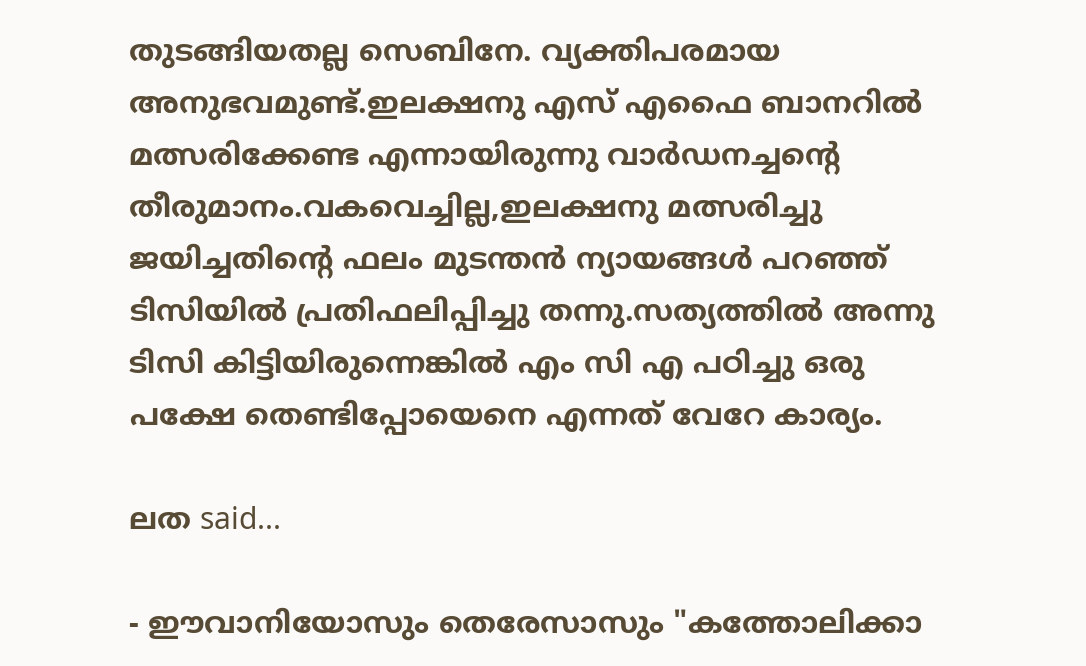തുടങ്ങിയതല്ല സെബിനേ. വ്യക്തിപരമായ അനുഭവമുണ്ട്.ഇലക്ഷനു എസ് എഫൈ ബാ‍നറില്‍ മത്സരിക്കേണ്ട എന്നായിരുന്നു വാര്‍ഡനച്ചന്റെ തീരുമാനം.വകവെച്ചില്ല,ഇലക്ഷനു മത്സരിച്ചു ജയിച്ചതിന്റെ ഫലം മുടന്തന്‍ ന്യായങ്ങള്‍ പറഞ്ഞ് ടിസിയില്‍ പ്രതിഫലിപ്പിച്ചു തന്നു.സത്യത്തില്‍ അന്നു ടിസി കിട്ടിയിരുന്നെങ്കില്‍ എം സി എ പഠിച്ചു ഒരു പക്ഷേ തെണ്ടിപ്പോയെനെ എന്നത് വേറേ കാര്യം.

ലത said...

- ഈവാനിയോസും തെരേസാസും "കത്തോലിക്കാ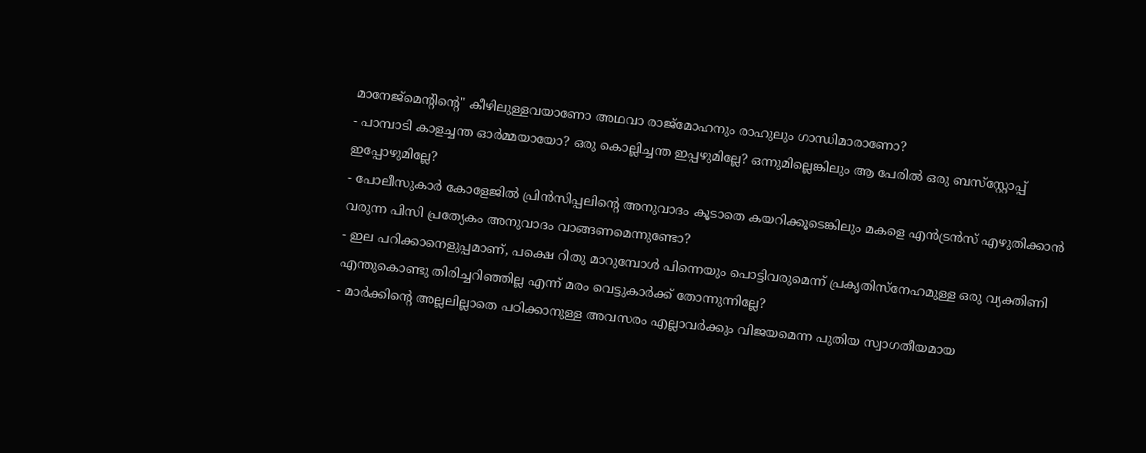മാനേജ്മെന്റിന്റെ" കീഴിലുള്ളവയാണോ അഥവാ രാജ്‌മോഹനും രാഹുലും ഗാന്ധിമാരാണോ?
- പാമ്പാടി കാളച്ചന്ത ഓര്‍മ്മയായോ? ഒരു കൊല്ലിച്ചന്ത ഇപ്പഴുമില്ലേ? ഒന്നുമില്ലെങ്കിലും ആ പേരില്‍ ഒരു ബസ്‌സ്റ്റോപ്പ് ഇപ്പോഴുമില്ലേ?
- പോലീസുകാര്‍ കോളേജില്‍ പ്രിന്‍‌സിപ്പലിന്റെ അനുവാദം കൂടാതെ കയറിക്കൂടെങ്കിലും മകളെ എന്‍‌ട്രന്‍സ് എഴുതിക്കാന്‍ വരുന്ന പി‌സി പ്രത്യേകം അനുവാദം വാങ്ങണമെന്നുണ്ടോ?
- ഇല പറിക്കാനെളുപ്പമാണ്, പക്ഷെ റിതു മാറുമ്പോള്‍ പിന്നെയും പൊട്ടിവരുമെന്ന് പ്രകൃതിസ്നേഹമുള്ള ഒരു വ്യക്തിണി എന്തുകൊണ്ടു തിരിച്ചറിഞ്ഞില്ല എന്ന് മരം വെട്ടുകാര്‍ക്ക് തോന്നുന്നില്ലേ?
- മാര്‍ക്കിന്റെ അല്ലലില്ലാതെ പഠിക്കാനുള്ള അവസരം എല്ലാവര്‍ക്കും വിജയമെന്ന പുതിയ സ്വാഗതീയമായ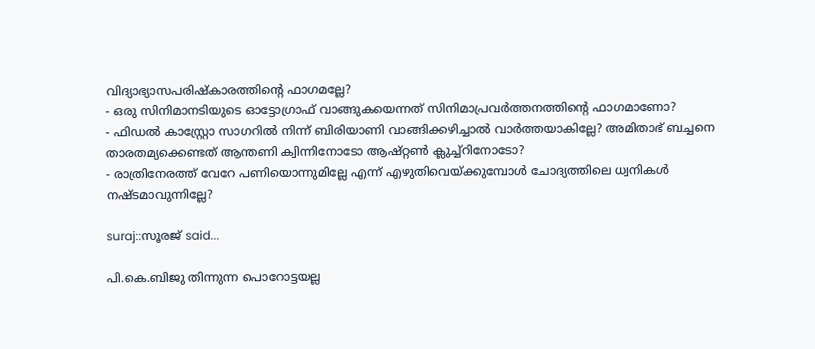വിദ്യാഭ്യാസപരിഷ്കാരത്തിന്റെ ഫാഗമല്ലേ?
- ഒരു സിനിമാനടിയുടെ ഓട്ടോഗ്രാഫ് വാങ്ങുകയെന്നത് സിനിമാപ്രവര്‍ത്തനത്തിന്റെ ഫാഗമാണോ?
- ഫിഡല്‍ കാസ്റ്റ്രോ സാഗറില്‍ നിന്ന് ബിരിയാണി വാങ്ങിക്കഴിച്ചാല്‍ വാര്‍ത്തയാകില്ലേ? അമിതാഭ് ബച്ചനെ താരതമ്യക്കെണ്ടത് ആന്തണി ക്വിന്നിനോടോ ആഷ്റ്റണ്‍ ക്ലുച്ച്റിനോടോ?
- രാത്രിനേരത്ത് വേറേ പണിയൊന്നുമില്ലേ എന്ന് എഴുതിവെയ്ക്കുമ്പോള്‍ ചോദ്യത്തിലെ ധ്വനികള്‍ നഷ്ടമാവുന്നില്ലേ?

suraj::സൂരജ് said...

പി.കെ.ബിജു തിന്നുന്ന പൊറോട്ടയല്ല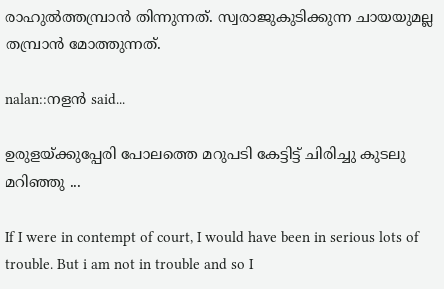രാഹുല്‍ത്തമ്പ്രാന്‍ തിന്നുന്നത്. സ്വരാജുകുടിക്കുന്ന ചായയുമല്ല തമ്പ്രാന്‍ മോത്തുന്നത്.

nalan::നളന്‍ said...

ഉരുളയ്ക്കുപ്പേരി പോലത്തെ മറുപടി കേട്ടിട്ട് ചിരിച്ചു കുടലു മറിഞ്ഞു ...

If I were in contempt of court, I would have been in serious lots of trouble. But i am not in trouble and so I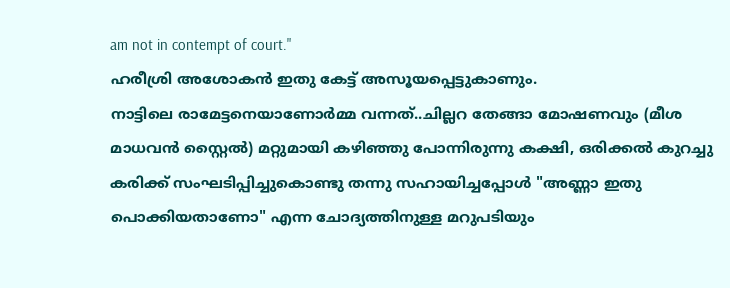am not in contempt of court."
ഹരീശ്രി അശോകന്‍ ഇതു കേട്ട് അസൂയപ്പെട്ടുകാണും.
നാട്ടിലെ രാമേട്ടനെയാണോര്‍മ്മ വന്നത്..ചില്ലറ തേങ്ങാ മോഷണവും (മീശ മാധവന്‍ സ്റ്റൈല്‍) മറ്റുമായി കഴിഞ്ഞു പോന്നിരുന്നു കക്ഷി, ഒരിക്കല്‍ കുറച്ചു കരിക്ക് സംഘടിപ്പിച്ചുകൊണ്ടു തന്നു സഹായിച്ചപ്പോള്‍ "അണ്ണാ ഇതു പൊക്കിയതാണോ" എന്ന ചോദ്യത്തിനുള്ള മറുപടിയും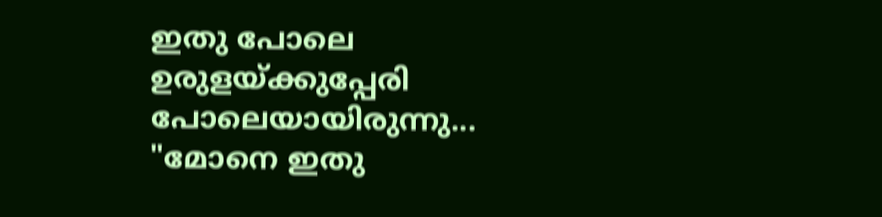ഇതു പോലെ ഉരുളയ്ക്കുപ്പേരി പോലെയായിരുന്നു... "മോനെ ഇതു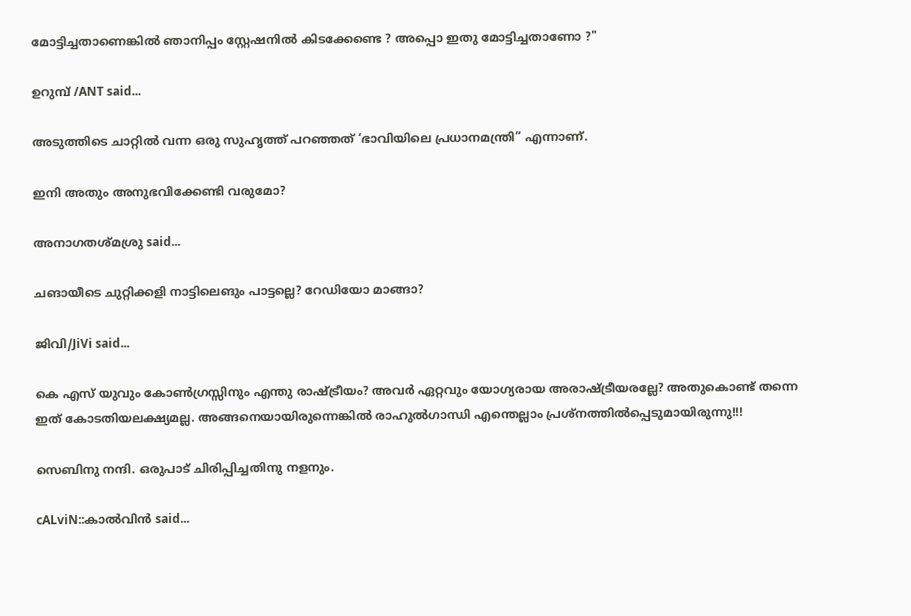മോട്ടിച്ചതാണെങ്കില്‍ ഞാനിപ്പം സ്റ്റേഷനില്‍ കിടക്കേണ്ടെ ? അപ്പൊ ഇതു മോട്ടിച്ചതാണോ ?"

ഉറുമ്പ്‌ /ANT said...

അടുത്തിടെ ചാറ്റിൽ വന്ന ഒരു സുഹൃത്ത് പറഞ്ഞത് ‘ഭാവിയിലെ പ്രധാനമന്ത്രി” എന്നാണ്.

ഇനി അതും അനുഭവിക്കേണ്ടി വരുമോ?

അനാഗതശ്മശ്രു said...

ചങായീടെ ചുറ്റിക്കളി നാട്ടിലെങും പാട്ടല്ലെ? റേഡിയോ മാങ്ങാ?

ജിവി/JiVi said...

കെ എസ് യുവും കോണ്‍ഗ്രസ്സിനും എന്തു രാഷ്ട്രീയം? അവര്‍ ഏറ്റവും യോഗ്യരായ അരാഷ്ട്രീയരല്ലേ? അതുകൊണ്ട് തന്നെ ഇത് കോടതിയലക്ഷ്യമല്ല. അങ്ങനെയായിരുന്നെങ്കില്‍ രാഹുല്‍ഗാന്ധി എന്തെല്ലാം പ്രശ്നത്തില്‍പ്പെടുമായിരുന്നു!!!

സെബിനു നന്ദി. ഒരുപാട് ചിരിപ്പിച്ചതിനു നളനും.

cALviN::കാല്‍‌വിന്‍ said...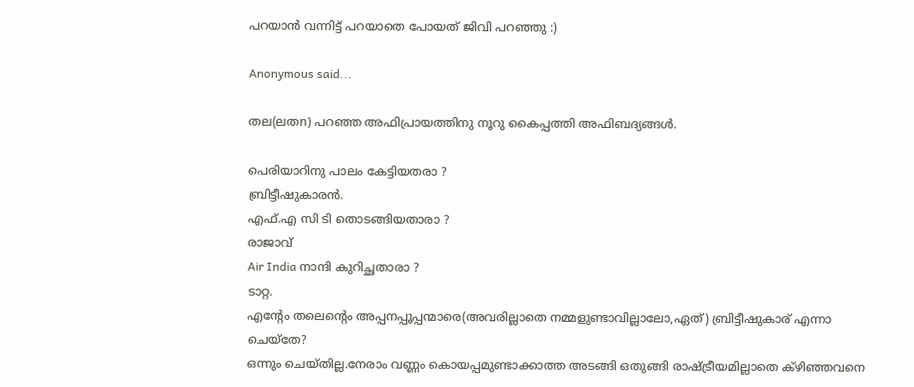പറയാൻ വന്നിട്ട് പറയാതെ പോയത് ജിവി പറഞ്ഞു :)

Anonymous said...

തല(ലതn) പറഞ്ഞ അഫിപ്രായത്തിനു നൂറു കൈപ്പത്തി അഫിബദ്യങ്ങള്‍.

പെരിയാറിനു പാലം കേട്ടിയതരാ ?
ബ്രിട്ടീഷുകാരന്‍.
എഫ്‌.എ സി ടി തൊടങ്ങിയതാരാ ?
രാജാവ്
Air India നാന്ദി കുറിച്ഛതാരാ ?
ടാറ്റ.
എന്റേം തലെന്റെം അപ്പനപ്പൂപ്പന്മാരെ(അവരില്ലാതെ നമ്മളുണ്ടാവില്ലാലോ,ഏത്) ബ്രിട്ടീഷുകാര് എന്നാ ചെയ്തേ?
ഒന്നും ചെയ്തില്ല.നേരാം വണ്ണം കൊയപ്പമുണ്ടാക്കാത്ത അടങ്ങി ഒതുങ്ങി രാഷ്ട്രീയമില്ലാതെ ക്ഴിഞ്ഞവനെ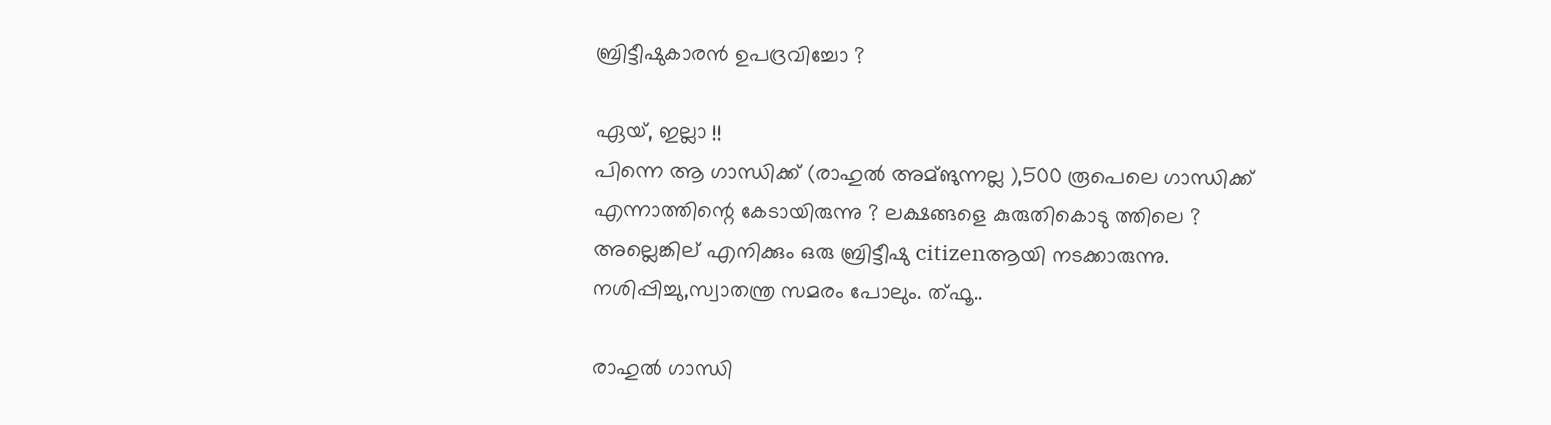ബ്രിട്ടീഷുകാരന്‍ ഉപദ്രവിച്ചോ ?

ഏയ്‌, ഇല്ലാ !!
പിന്നെ ആ ഗാന്ധിക്ക് (രാഹുല്‍ അമ്ങുന്നല്ല ),500 രൂപെലെ ഗാന്ധിക്ക് എന്നാത്തിന്റെ കേടായിരുന്നു ? ലക്ഷങ്ങളെ കുരുതികൊടു ത്തിലെ ?
അല്ലെങ്കില് എനിക്കും ഒരു ബ്രിട്ടീഷു citizenആയി നടക്കാരുന്നു.
നശിപ്പിച്ചു,സ്വാതന്ത്ര സമരം പോലും. ത്ഫൂ..

രാഹുല്‍ ഗാന്ധി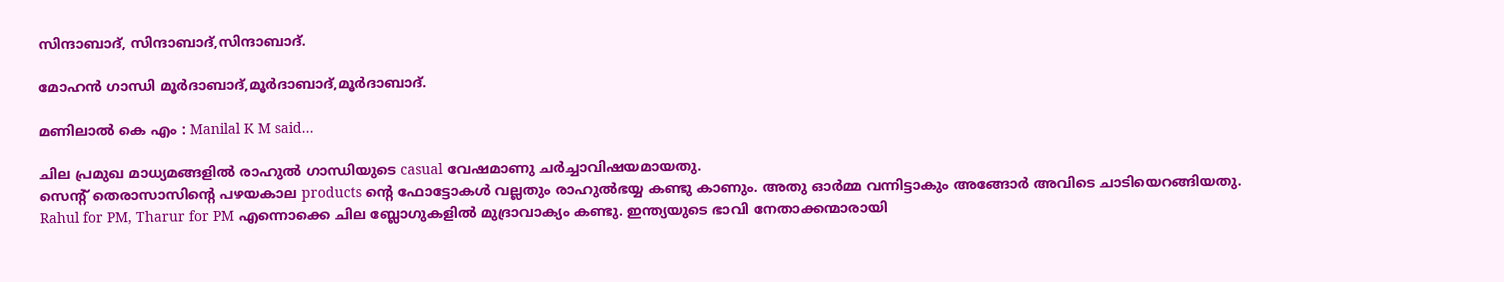സിന്ദാബാദ്‌, സിന്ദാബാദ്‌,സിന്ദാബാദ്‌.

മോഹന്‍ ഗാന്ധി മൂര്‍ദാബാദ്,മൂര്‍ദാബാദ്,മൂര്‍ദാബാദ്.

മണിലാല്‍ കെ എം : Manilal K M said...

ചില പ്രമുഖ മാധ്യമങ്ങളില്‍ രാഹുല്‍ ഗാന്ധിയുടെ casual വേഷമാണു ചര്‍ച്ചാവിഷയമായതു.
സെന്റ് തെരാസാസിന്റെ പഴയകാല products ന്റെ ഫോട്ടോകള്‍ വല്ലതും രാഹുല്‍ഭയ്യ കണ്ടു കാണും. അതു ഓര്‍മ്മ വന്നിട്ടാകും അങ്ങോര്‍ അവിടെ ചാടിയെറങ്ങിയതു.
Rahul for PM, Tharur for PM എന്നൊക്കെ ചില ബ്ലോഗുകളില്‍ മുദ്രാവാക്യം കണ്ടു. ഇന്ത്യയുടെ ഭാവി നേതാക്കന്മാരായി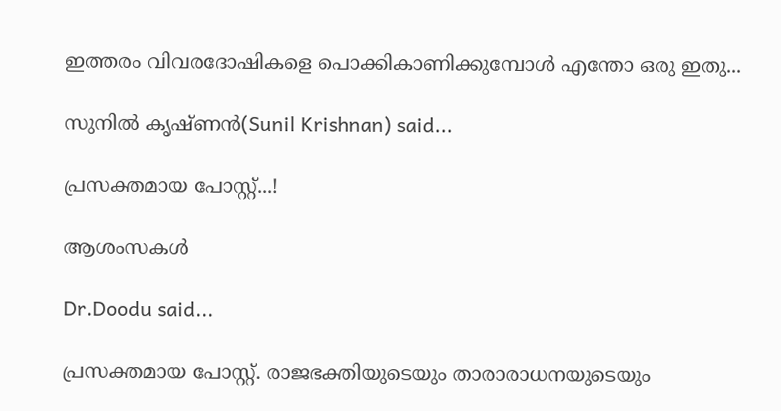ഇത്തരം വിവരദോഷികളെ പൊക്കികാണിക്കുമ്പോള്‍ എന്തോ ഒരു ഇതു...

സുനിൽ കൃഷ്ണൻ(Sunil Krishnan) said...

പ്രസക്തമായ പോസ്റ്റ്...!

ആശംസകൾ

Dr.Doodu said...

പ്രസക്തമായ പോസ്റ്റ്‌. രാജഭക്തിയുടെയും താരാരാധനയുടെയും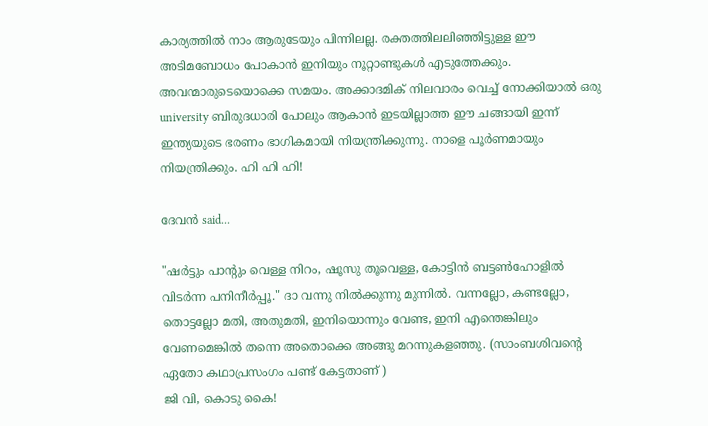കാര്യത്തില്‍ നാം ആരുടേയും പിന്നിലല്ല. രക്തത്തിലലിഞ്ഞിട്ടുള്ള ഈ അടിമബോധം പോകാന്‍ ഇനിയും നൂറ്റാണ്ടുകള്‍ എടുത്തേക്കും. അവന്മാരുടെയൊക്കെ സമയം. അക്കാദമിക് നിലവാരം വെച്ച് നോക്കിയാല്‍ ഒരു university ബിരുദധാരി പോലും ആകാന്‍ ഇടയില്ലാത്ത ഈ ചങ്ങായി ഇന്ന് ഇന്ത്യയുടെ ഭരണം ഭാഗികമായി നിയന്ത്രിക്കുന്നു. നാളെ പൂര്‍ണമായും നിയന്ത്രിക്കും. ഹി ഹി ഹി!

ദേവന്‍ said...

"ഷര്‍ട്ടും പാന്റും വെള്ള നിറം, ഷൂസു തൂവെള്ള, കോട്ടിന്‍ ബട്ടണ്‍‌ഹോളില്‍ വിടര്‍ന്ന പനിനീര്‍പ്പൂ." ദാ വന്നു നില്‍ക്കുന്നു മുന്നില്‍. വന്നല്ലോ, കണ്ടല്ലോ, തൊട്ടല്ലോ മതി, അതുമതി, ഇനിയൊന്നും വേണ്ട, ഇനി എന്തെങ്കിലും വേണമെങ്കില്‍ തന്നെ അതൊക്കെ അങ്ങു മറന്നുകളഞ്ഞു. (സാംബശിവന്റെ ഏതോ കഥാപ്രസംഗം പണ്ട് കേട്ടതാണ്‌ )
ജി വി, കൊടു കൈ!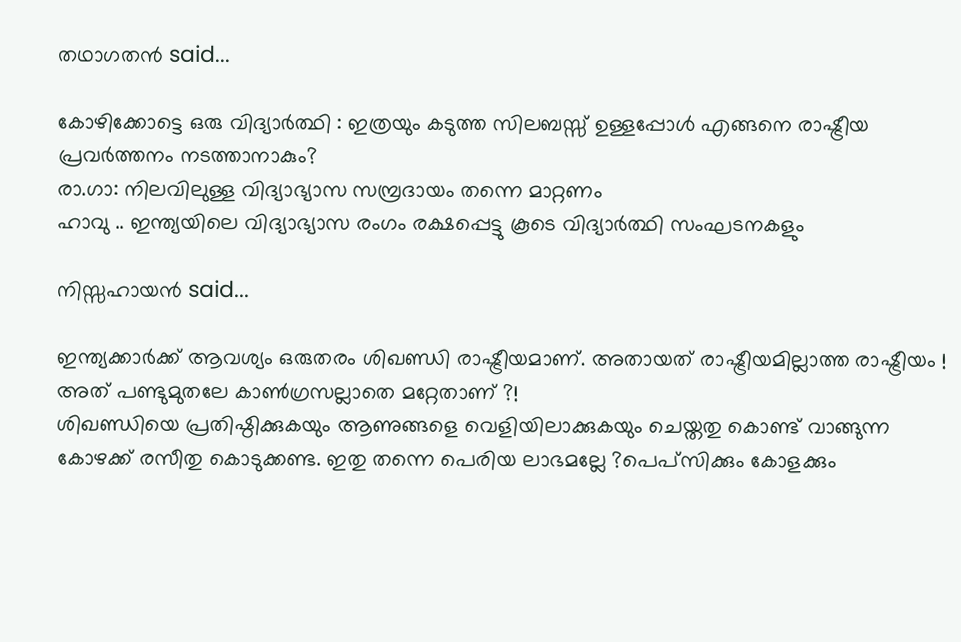തഥാഗതന്‍ said...

കോഴിക്കോട്ടെ ഒരു വിദ്യാർത്ഥി : ഇത്രയും കടുത്ത സിലബസ്സ് ഉള്ളപ്പോൾ എങ്ങനെ രാഷ്ട്രീയ പ്രവർത്തനം നടത്താനാകും?
രാ.ഗാ: നിലവിലുള്ള വിദ്യാഭ്യാസ സമ്പ്രദായം തന്നെ മാറ്റണം
ഹാവു .. ഇന്ത്യയിലെ വിദ്യാഭ്യാസ രംഗം രക്ഷപ്പെട്ടു കൂടെ വിദ്യാർത്ഥി സംഘടനകളും

നിസ്സഹായന്‍ said...

ഇന്ത്യക്കാര്‍ക്ക് ആവശ്യം ഒരുതരം ശിഖണ്ഡി രാഷ്ട്രീയമാണ്. അതായത് രാഷ്ട്രീയമില്ലാത്ത രാഷ്ട്രീയം ! അത് പണ്ടുമുതലേ കാണ്‍ഗ്രസല്ലാതെ മറ്റേതാണ് ?!
ശിഖണ്ഡിയെ പ്രതിഷ്ഠിക്കുകയും ആണുങ്ങളെ വെളിയിലാക്കുകയും ചെയ്തതു കൊണ്ട് വാങ്ങുന്ന കോഴക്ക് രസീതു കൊടുക്കണ്ട. ഇതു തന്നെ പെരിയ ലാഭമല്ലേ ?പെപ്സിക്കും കോളക്കും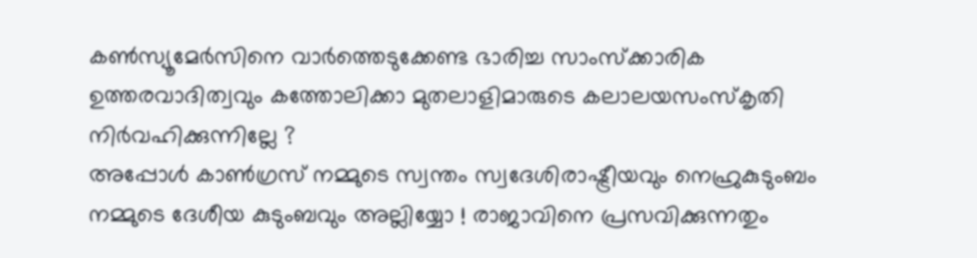കണ്‍സ്യൂമേര്‍സിനെ വാര്‍ത്തെടുക്കേണ്ട ഭാരിച്ച സാംസ്ക്കാരിക ഉത്തരവാദിത്വവും കത്തോലിക്കാ മുതലാളിമാരുടെ കലാലയസംസ്കൃതി
നിര്‍വഹിക്കുന്നില്ലേ ?
അപ്പോള്‍ കാണ്‍ഗ്രസ് നമ്മുടെ സ്വന്തം സ്വദേശിരാഷ്ട്രീയവും നെഹ്രുകുടുംബം നമ്മുടെ ദേശീയ കുടുംബവും അല്ലിയ്യോ ! രാജാവിനെ പ്രസവിക്കുന്നതും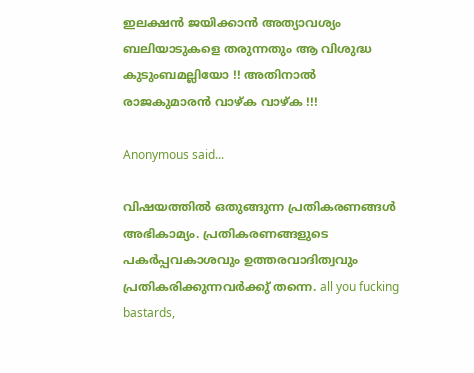ഇലക്ഷന്‍ ജയിക്കാന്‍ അത്യാവശ്യം ബലിയാടുകളെ തരുന്നതും ആ വിശുദ്ധ കുടുംബമല്ലിയോ !! അതിനാല്‍ രാജകുമാരന്‍ വാഴ്ക വാഴ്ക !!!

Anonymous said...

വിഷയത്തില്‍ ഒതുങ്ങുന്ന പ്രതികരണങ്ങള്‍ അഭികാമ്യം. പ്രതികരണങ്ങളുടെ പകര്‍പ്പവകാശവും ഉത്തരവാദിത്വവും പ്രതികരിക്കുന്നവര്‍ക്കു് തന്നെ. all you fucking bastards,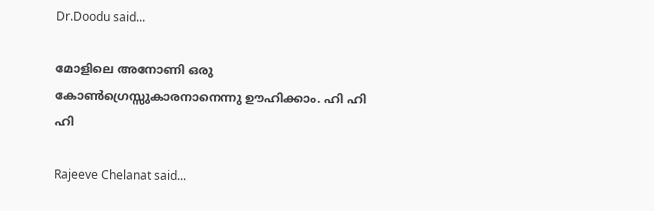Dr.Doodu said...

മോളിലെ അനോണി ഒരു കോണ്‍ഗ്രെസ്സുകാരനാനെന്നു ഊഹിക്കാം. ഹി ഹി ഹി

Rajeeve Chelanat said...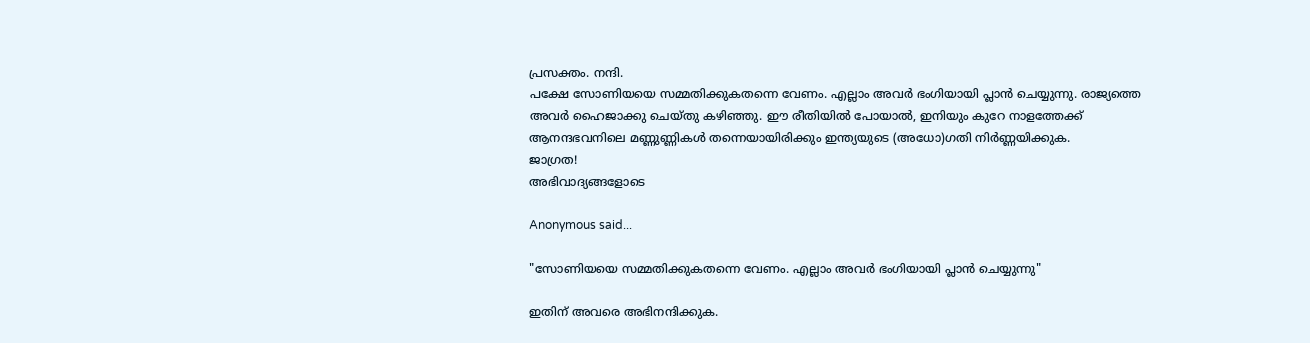പ്രസക്തം. നന്ദി.
പക്ഷേ സോണിയയെ സമ്മതിക്കുകതന്നെ വേണം. എല്ലാം അവര്‍ ഭംഗിയായി പ്ലാന്‍ ചെയ്യുന്നു. രാജ്യത്തെ അവര്‍ ഹൈജാക്കു ചെയ്തു കഴിഞ്ഞു. ഈ രീതിയില്‍ പോയാല്‍, ഇനിയും കുറേ നാളത്തേക്ക് ആനന്ദഭവനിലെ മണ്ണുണ്ണികള്‍ തന്നെയായിരിക്കും ഇന്ത്യയുടെ (അധോ)ഗതി നിര്‍ണ്ണയിക്കുക.
ജാഗ്രത!
അഭിവാദ്യങ്ങളോടെ

Anonymous said...

"സോണിയയെ സമ്മതിക്കുകതന്നെ വേണം. എല്ലാം അവര്‍ ഭംഗിയായി പ്ലാന്‍ ചെയ്യുന്നു"

ഇതിന് അവരെ അഭിനന്ദിക്കുക.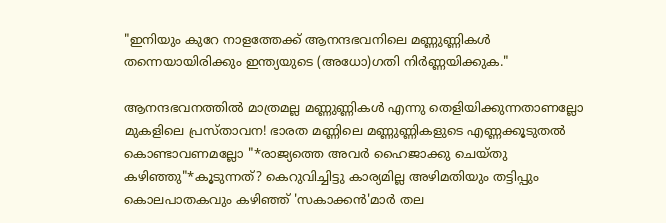"ഇനിയും കുറേ നാളത്തേക്ക് ആനന്ദഭവനിലെ മണ്ണുണ്ണികള്‍ തന്നെയായിരിക്കും ഇന്ത്യയുടെ (അധോ)ഗതി നിര്‍ണ്ണയിക്കുക."

ആനന്ദഭവനത്തില്‍ മാത്രമല്ല മണ്ണുണ്ണികള്‍ എന്നു തെളിയിക്കുന്നതാണല്ലോ മുകളിലെ പ്രസ്താവന! ഭാരത മണ്ണിലെ മണ്ണുണ്ണികളുടെ എണ്ണക്കൂടുതല്‍ കൊണ്ടാവണമല്ലോ "*രാജ്യത്തെ അവര്‍ ഹൈജാക്കു ചെയ്തു കഴിഞ്ഞു"*കൂടുന്നത്? കെറുവിച്ചിട്ടു കാര്യമില്ല അഴിമതിയും തട്ടിപ്പും കൊലപാതകവും കഴിഞ്ഞ് 'സകാക്കന്‍'മാര്‍ തല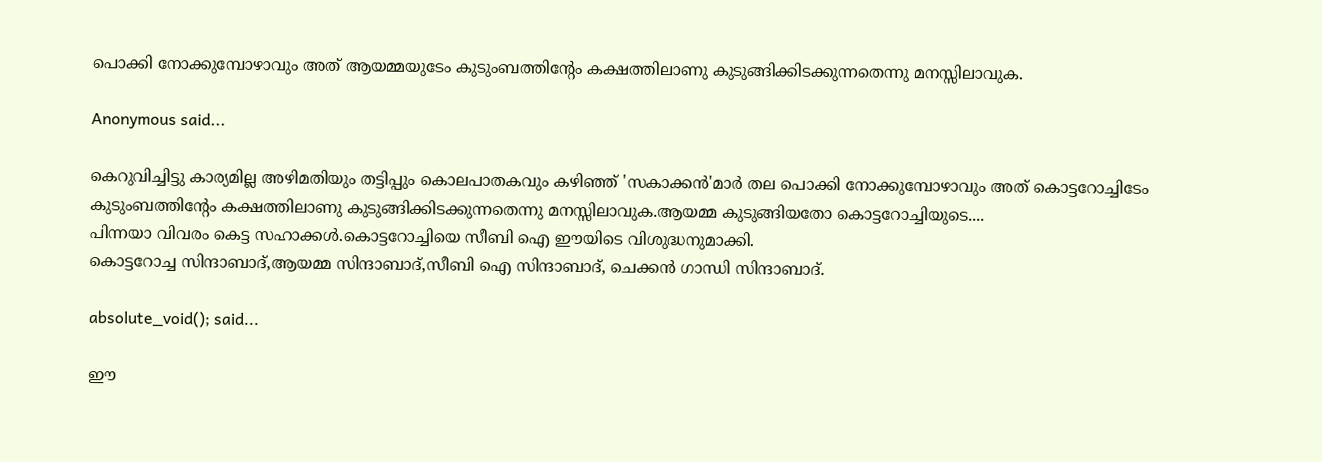പൊക്കി നോക്കുമ്പോഴാവും അത് ആയമ്മയുടേം കുടുംബത്തിന്റേം കക്ഷത്തിലാണു കുടുങ്ങിക്കിടക്കുന്നതെന്നു മനസ്സിലാവുക.

Anonymous said...

കെറുവിച്ചിട്ടു കാര്യമില്ല അഴിമതിയും തട്ടിപ്പും കൊലപാതകവും കഴിഞ്ഞ് 'സകാക്കന്‍'മാര്‍ തല പൊക്കി നോക്കുമ്പോഴാവും അത് കൊട്ടറോച്ചിടേം കുടുംബത്തിന്റേം കക്ഷത്തിലാണു കുടുങ്ങിക്കിടക്കുന്നതെന്നു മനസ്സിലാവുക.ആയമ്മ കുടുങ്ങിയതോ കൊട്ടറോച്ചിയുടെ....
പിന്നയാ വിവരം കെട്ട സഹാക്കള്‍.കൊട്ടറോച്ചിയെ സീബി ഐ ഈയിടെ വിശുദ്ധനുമാക്കി.
കൊട്ടറോച്ച സിന്ദാബാദ്‌,ആയമ്മ സിന്ദാബാദ്‌,സീബി ഐ സിന്ദാബാദ്‌, ചെക്കന്‍ ഗാന്ധി സിന്ദാബാദ്‌.

absolute_void(); said...

ഈ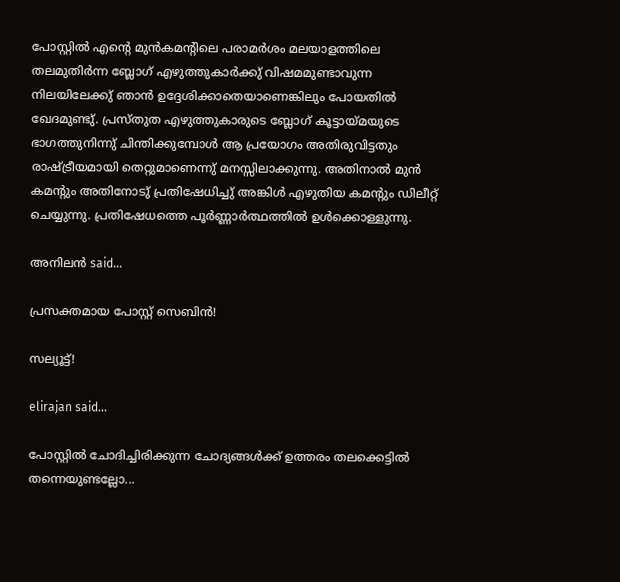പോസ്റ്റില്‍ എന്റെ മുന്‍കമന്റിലെ പരാമര്‍ശം മലയാളത്തിലെ തലമുതിര്‍ന്ന ബ്ലോഗ് എഴുത്തുകാര്‍ക്കു് വിഷമമുണ്ടാവുന്ന നിലയിലേക്കു് ഞാന്‍ ഉദ്ദേശിക്കാതെയാണെങ്കിലും പോയതില്‍ ഖേദമുണ്ടു്. പ്രസ്തുത എഴുത്തുകാരുടെ ബ്ലോഗ് കൂട്ടായ്മയുടെ ഭാഗത്തുനിന്നു് ചിന്തിക്കുമ്പോള്‍ ആ പ്രയോഗം അതിരുവിട്ടതും രാഷ്ട്രീയമായി തെറ്റുമാണെന്നു് മനസ്സിലാക്കുന്നു. അതിനാല്‍ മുന്‍ കമന്റും അതിനോടു് പ്രതിഷേധിച്ചു് അങ്കിള്‍ എഴുതിയ കമന്റും ഡിലീറ്റ് ചെയ്യുന്നു. പ്രതിഷേധത്തെ പൂര്‍ണ്ണാര്‍ത്ഥത്തില്‍ ഉള്‍ക്കൊള്ളുന്നു.

അനിലന്‍ said...

പ്രസക്തമായ പോസ്റ്റ് സെബിന്‍!

സല്യൂട്ട്!

elirajan said...

പോസ്റ്റില്‍ ചോദിച്ചിരിക്കുന്ന ചോദ്യങ്ങള്‍ക്ക് ഉത്തരം തലക്കെട്ടില്‍ തന്നെയുണ്ടല്ലോ...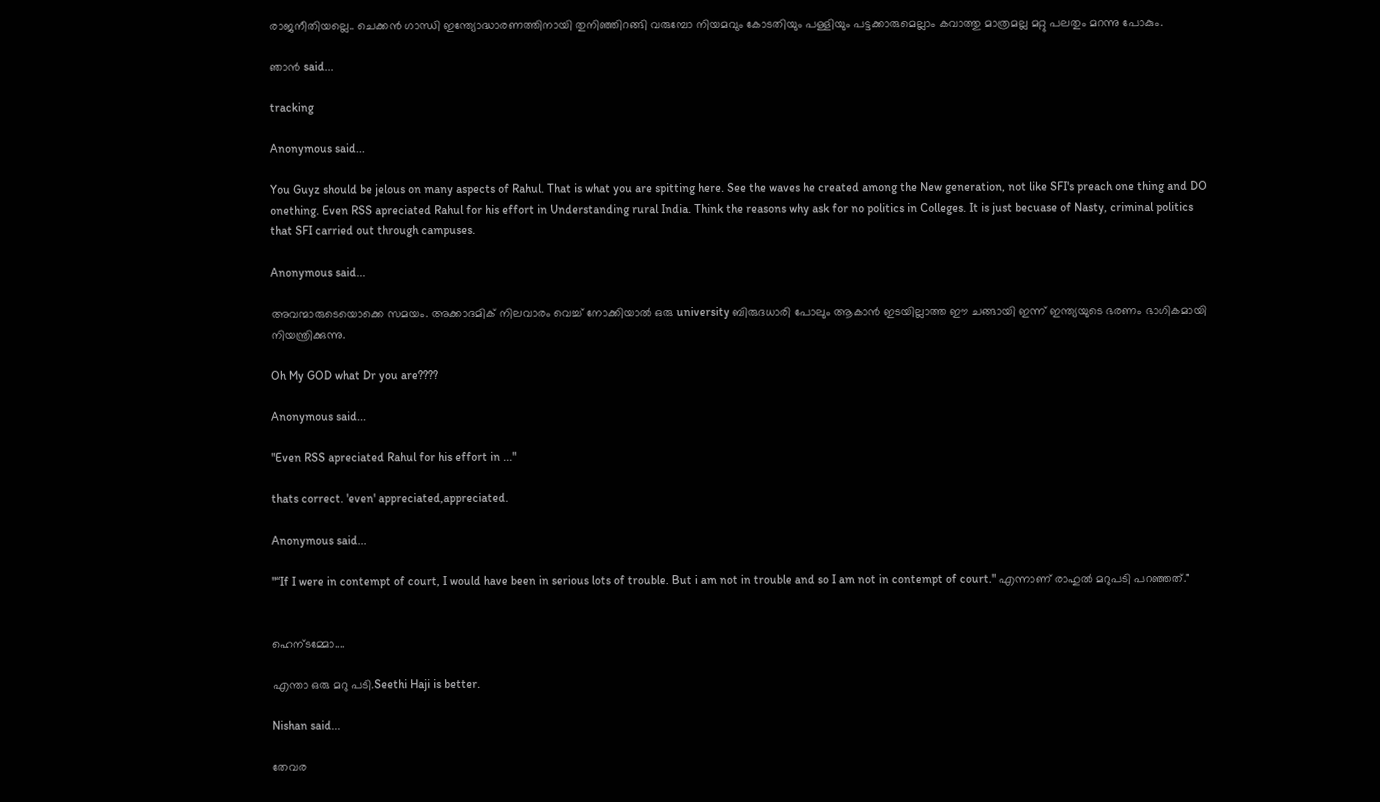രാജനീതിയല്ലെ.. ചെക്കന്‍ ഗാന്ധി ഇന്ത്യോദ്ധാരണത്തിനായി തുനിഞ്ഞിറങ്ങി വരുമ്പോ നിയമവും കോടതിയും പള്ളിയും പട്ടക്കാരുമെല്ലാം കവാത്തു മാത്രമല്ല മറ്റു പലതും മറന്നു പോകും.

ഞാന്‍ said...

tracking

Anonymous said...

You Guyz should be jelous on many aspects of Rahul. That is what you are spitting here. See the waves he created among the New generation, not like SFI's preach one thing and DO onething. Even RSS apreciated Rahul for his effort in Understanding rural India. Think the reasons why ask for no politics in Colleges. It is just becuase of Nasty, criminal politics that SFI carried out through campuses.

Anonymous said...

അവന്മാരുടെയൊക്കെ സമയം. അക്കാദമിക് നിലവാരം വെച്ച് നോക്കിയാല്‍ ഒരു university ബിരുദധാരി പോലും ആകാന്‍ ഇടയില്ലാത്ത ഈ ചങ്ങായി ഇന്ന് ഇന്ത്യയുടെ ഭരണം ഭാഗികമായി നിയന്ത്രിക്കുന്നു.

Oh My GOD what Dr you are????

Anonymous said...

"Even RSS apreciated Rahul for his effort in ..."

thats correct. 'even' appreciated,appreciated.

Anonymous said...

"“If I were in contempt of court, I would have been in serious lots of trouble. But i am not in trouble and so I am not in contempt of court." എന്നാണ് രാഹുല്‍ മറുപടി പറഞ്ഞത്."


ഹെന്ടമ്മോ....

എന്താ ഒരു മറു പടി.Seethi Haji is better.

Nishan said...

തേവര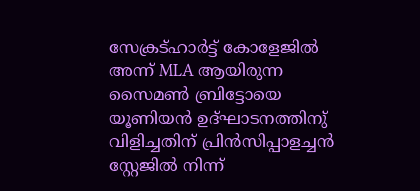സേക്രട്ഹാര്‍ട്ട് കോളേജില്‍ അന്ന് MLA ആയിരുന്ന സൈമണ്‍ ബ്രിട്ടോയെ യൂണിയന്‍ ഉദ്ഘാടനത്തിനു് വിളിച്ചതിന് പ്രിന്‍സിപ്പാളച്ചന്‍ സ്റ്റേജില്‍ നിന്ന്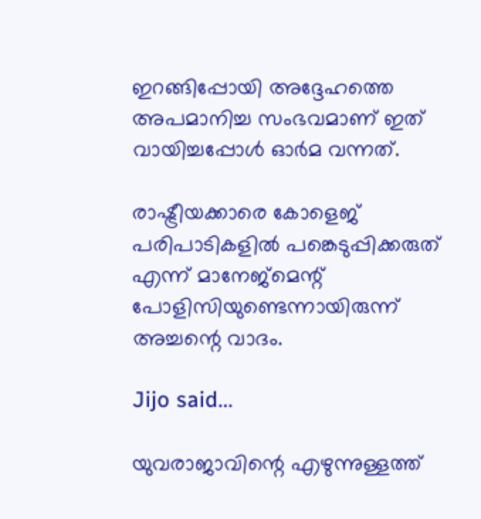ഇറങ്ങിപ്പോയി അദ്ദേഹത്തെ അപമാനിച്ച സംഭവമാണ് ഇത് വായിച്ചപ്പോള്‍ ഓര്‍മ വന്നത്.

രാഷ്ട്രീയക്കാരെ കോളെജ് പരിപാടികളില്‍ പങ്കെടുപ്പിക്കരുത് എന്ന് മാനേജ്മെന്റ് പോളിസിയുണ്ടെന്നായിരുന്ന് അച്ചന്റെ വാദം.

Jijo said...

യുവരാജാവിന്റെ എഴുന്നുള്ളത്ത്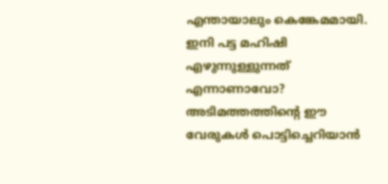എന്തായാലും കെങ്കേമമായി. ഇനി പട്ട മഹിഷി എഴുന്നുള്ളുന്നത് എന്നാണാവോ? അടിമത്തത്തിന്റെ ഈ വേരുകള്‍ പൊട്ടിച്ചെറിയാന്‍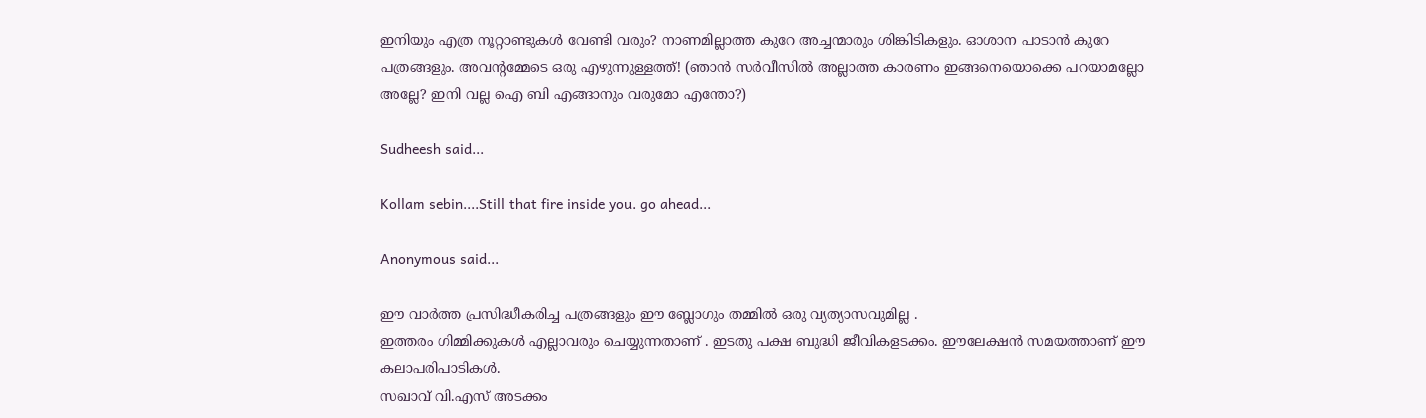ഇനിയും എത്ര നൂറ്റാണ്ടുകള്‍ വേണ്ടി വരും? നാണമില്ലാത്ത കുറേ അച്ചന്മാരും ശിങ്കിടികളും. ഓശാന പാടാന്‍ കുറേ പത്രങ്ങളും. അവന്റമ്മേടെ ഒരു എഴുന്നുള്ളത്ത്! (ഞാന്‍ സര്‍വീസില്‍ അല്ലാത്ത കാരണം ഇങ്ങനെയൊക്കെ പറയാമല്ലോ അല്ലേ? ഇനി വല്ല ഐ ബി എങ്ങാനും വരുമോ എന്തോ?)

Sudheesh said...

Kollam sebin....Still that fire inside you. go ahead...

Anonymous said...

ഈ വാര്‍ത്ത പ്രസിദ്ധീകരിച്ച പത്രങ്ങളും ഈ ബ്ലോഗും തമ്മില്‍ ഒരു വ്യത്യാസവുമില്ല .
ഇത്തരം ഗിമ്മിക്കുകള്‍ എല്ലാവരും ചെയ്യുന്നതാണ്‌ . ഇടതു പക്ഷ ബുദ്ധി ജീവികളടക്കം. ഈലേക്ഷന്‍ സമയത്താണ് ഈ കലാപരിപാടികള്‍.
സഖാവ്‌ വി.എസ് അടക്കം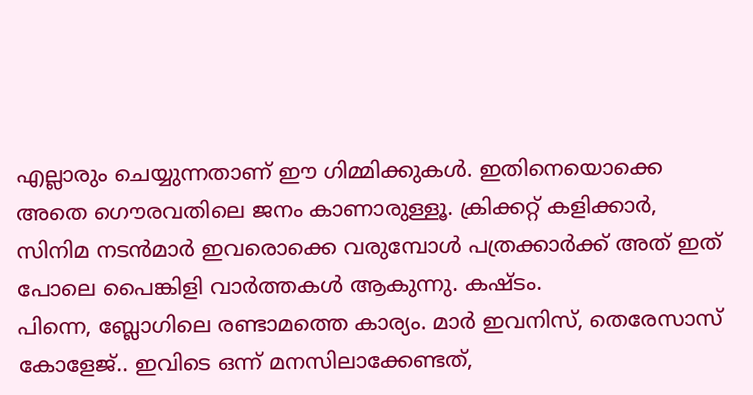എല്ലാരും ചെയ്യുന്നതാണ്‌ ഈ ഗിമ്മിക്കുകള്‍. ഇതിനെയൊക്കെ അതെ ഗൌരവതിലെ ജനം കാണാരുള്ളൂ. ക്രിക്കറ്റ്‌ കളിക്കാര്‍, സിനിമ നടന്‍മാര്‍ ഇവരൊക്കെ വരുമ്പോള്‍ പത്രക്കാര്‍ക്ക്‌ അത് ഇത് പോലെ പൈങ്കിളി വാര്‍ത്തകള്‍ ആകുന്നു. കഷ്ടം.
പിന്നെ, ബ്ലോഗിലെ രണ്ടാമത്തെ കാര്യം. മാര്‍ ഇവനി‌സ്, തെരേസാസ് കോളേജ്.. ഇവിടെ ഒന്ന് മനസിലാക്കേണ്ടത്,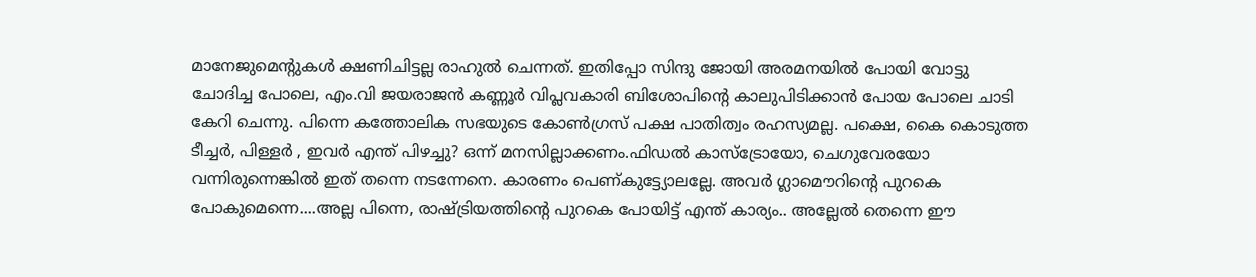മാനേജുമെന്റുകള്‍ ക്ഷണിചിട്ടല്ല രാഹുല്‍ ചെന്നത്. ഇതിപ്പോ സിന്ദു ജോയി അരമനയില്‍ പോയി വോട്ടു ചോദിച്ച പോലെ, എം.വി ജയരാജന്‍ കണ്ണൂര്‍ വിപ്ലവകാരി ബിശോപിന്റെ കാലുപിടിക്കാന്‍ പോയ പോലെ ചാടി കേറി ചെന്നു. പിന്നെ കത്തോലിക സഭയുടെ കോണ്‍ഗ്രസ്‌ പക്ഷ പാതിത്വം രഹസ്യമല്ല. പക്ഷെ, കൈ കൊടുത്ത ടീച്ചര്‍, പിള്ളര്‍ , ഇവര്‍ എന്ത് പിഴച്ചു? ഒന്ന് മനസില്ലാക്കണം.ഫിഡല്‍ കാസ്ട്രോയോ, ചെഗുവേരയോ വന്നിരുന്നെങ്കില്‍ ഇത് തന്നെ നടന്നേനെ. കാരണം പെണ്കുട്ട്യോലല്ലേ. അവര്‍ ഗ്ലാമൌറിന്റെ പുറകെ പോകുമെന്നെ....അല്ല പിന്നെ, രാഷ്ട്രിയത്തിന്റെ പുറകെ പോയിട്ട് എന്ത് കാര്യം.. അല്ലേല്‍ തെന്നെ ഈ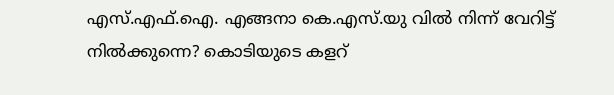എസ്.എഫ്‌.ഐ. എങ്ങനാ കെ.എസ്.യു വില്‍ നിന്ന് വേറിട്ട്‌ നില്‍ക്കുന്നെ? കൊടിയുടെ കളറ്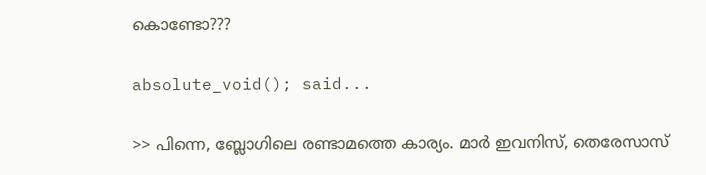കൊണ്ടോ???

absolute_void(); said...

>> പിന്നെ, ബ്ലോഗിലെ രണ്ടാമത്തെ കാര്യം. മാര്‍ ഇവനി‌സ്, തെരേസാസ്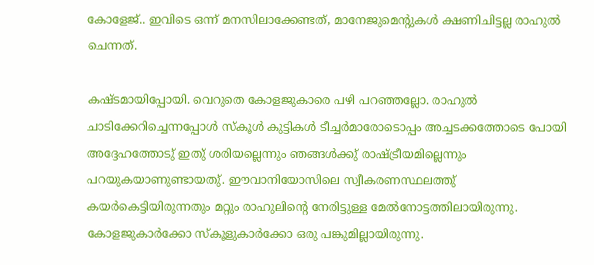കോളേജ്.. ഇവിടെ ഒന്ന് മനസിലാക്കേണ്ടത്, മാനേജുമെന്റുകള്‍ ക്ഷണിചിട്ടല്ല രാഹുല്‍ ചെന്നത്.

കഷ്ടമായിപ്പോയി. വെറുതെ കോളജുകാരെ പഴി പറഞ്ഞല്ലോ. രാഹുല്‍ ചാടിക്കേറിച്ചെന്നപ്പോള്‍ സ്കൂള്‍ കുട്ടികള്‍ ടീച്ചര്‍മാരോടൊപ്പം അച്ചടക്കത്തോടെ പോയി അദ്ദേഹത്തോടു് ഇതു് ശരിയല്ലെന്നും ഞങ്ങള്‍ക്കു് രാഷ്ട്രീയമില്ലെന്നും പറയുകയാണുണ്ടായതു്. ഈവാനിയോസിലെ സ്വീകരണസ്ഥലത്തു് കയര്‍കെട്ടിയിരുന്നതും മറ്റും രാഹുലിന്റെ നേരിട്ടുള്ള മേല്‍നോട്ടത്തിലായിരുന്നു. കോളജുകാര്‍ക്കോ സ്കൂളുകാര്‍ക്കോ ഒരു പങ്കുമില്ലായിരുന്നു.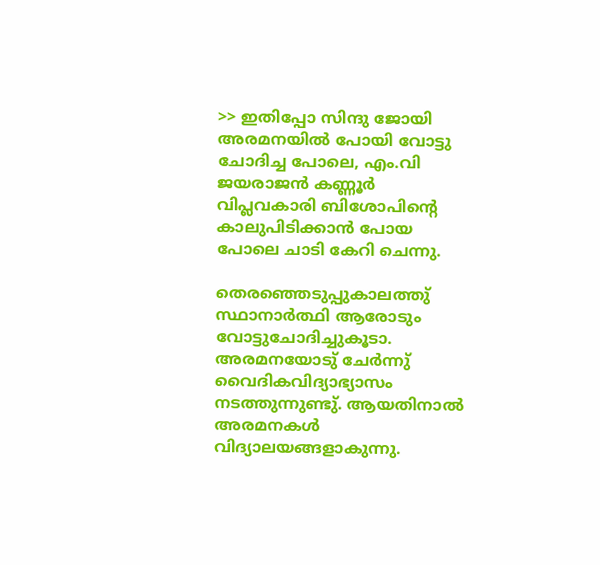>> ഇതിപ്പോ സിന്ദു ജോയി അരമനയില്‍ പോയി വോട്ടു ചോദിച്ച പോലെ, എം.വി ജയരാജന്‍ കണ്ണൂര്‍ വിപ്ലവകാരി ബിശോപിന്റെ കാലുപിടിക്കാന്‍ പോയ പോലെ ചാടി കേറി ചെന്നു.

തെരഞ്ഞെടുപ്പുകാലത്തു് സ്ഥാനാര്‍ത്ഥി ആരോടും വോട്ടുചോദിച്ചുകൂടാ. അരമനയോടു് ചേര്‍ന്നു് വൈദികവിദ്യാഭ്യാസം നടത്തുന്നുണ്ടു്. ആയതിനാല്‍ അരമനകള്‍ വിദ്യാലയങ്ങളാകുന്നു.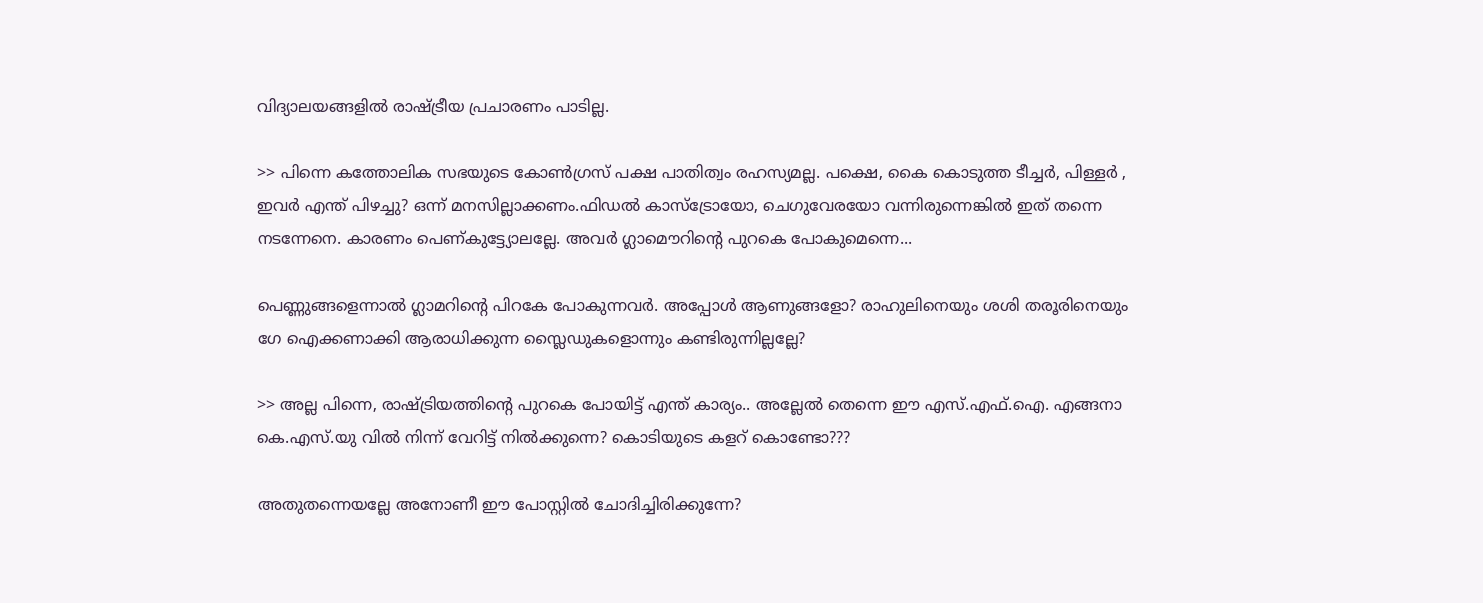വിദ്യാലയങ്ങളില്‍ രാഷ്ട്രീയ പ്രചാരണം പാടില്ല.

>> പിന്നെ കത്തോലിക സഭയുടെ കോണ്‍ഗ്രസ്‌ പക്ഷ പാതിത്വം രഹസ്യമല്ല. പക്ഷെ, കൈ കൊടുത്ത ടീച്ചര്‍, പിള്ളര്‍ , ഇവര്‍ എന്ത് പിഴച്ചു? ഒന്ന് മനസില്ലാക്കണം.ഫിഡല്‍ കാസ്ട്രോയോ, ചെഗുവേരയോ വന്നിരുന്നെങ്കില്‍ ഇത് തന്നെ നടന്നേനെ. കാരണം പെണ്കുട്ട്യോലല്ലേ. അവര്‍ ഗ്ലാമൌറിന്റെ പുറകെ പോകുമെന്നെ...

പെണ്ണുങ്ങളെന്നാല്‍ ഗ്ലാമറിന്റെ പിറകേ പോകുന്നവര്‍. അപ്പോള്‍ ആണുങ്ങളോ? രാഹുലിനെയും ശശി തരൂരിനെയും ഗേ ഐക്കണാക്കി ആരാധിക്കുന്ന സ്ലൈഡുകളൊന്നും കണ്ടിരുന്നില്ലല്ലേ?

>> അല്ല പിന്നെ, രാഷ്ട്രിയത്തിന്റെ പുറകെ പോയിട്ട് എന്ത് കാര്യം.. അല്ലേല്‍ തെന്നെ ഈ എസ്.എഫ്‌.ഐ. എങ്ങനാ കെ.എസ്.യു വില്‍ നിന്ന് വേറിട്ട്‌ നില്‍ക്കുന്നെ? കൊടിയുടെ കളറ് കൊണ്ടോ???

അതുതന്നെയല്ലേ അനോണീ ഈ പോസ്റ്റില്‍ ചോദിച്ചിരിക്കുന്നേ?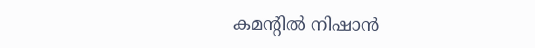കമന്റില്‍ നിഷാന്‍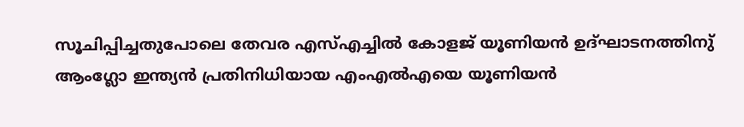സൂചിപ്പിച്ചതുപോലെ തേവര എസ്എച്ചില്‍ കോളജ് യൂണിയന്‍ ഉദ്ഘാടനത്തിനു് ആംഗ്ലോ ഇന്ത്യന്‍ പ്രതിനിധിയായ എംഎല്‍എയെ യൂണിയന്‍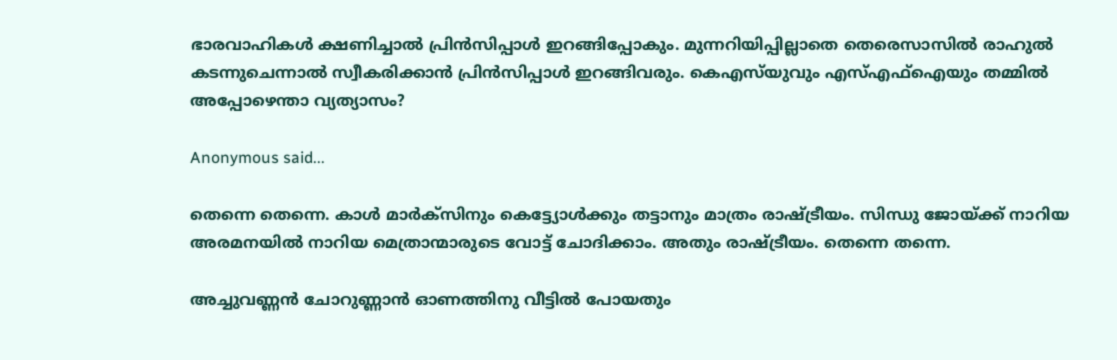ഭാരവാഹികള്‍ ക്ഷണിച്ചാല്‍ പ്രിന്‍സിപ്പാള്‍ ഇറങ്ങിപ്പോകും. മുന്നറിയിപ്പില്ലാതെ തെരെസാസില്‍ രാഹുല്‍ കടന്നുചെന്നാല്‍ സ്വീകരിക്കാന്‍ പ്രിന്‍സിപ്പാള്‍ ഇറങ്ങിവരും. കെഎസ്‌യുവും എസ്‌എഫ്ഐയും തമ്മില്‍ അപ്പോഴെന്താ വ്യത്യാസം?

Anonymous said...

തെന്നെ തെന്നെ. കാൾ മാർക്സിനും കെട്ട്യോൾക്കും തട്ടാനും മാത്രം രാഷ്ട്രീയം. സിന്ധു ജോയ്ക്ക് നാറിയ അരമനയിൽ നാറിയ മെത്രാന്മാരുടെ വോട്ട് ചോദിക്കാം. അതും രാഷ്ട്രീയം. തെന്നെ തന്നെ.

അച്ചുവണ്ണൻ ചോറുണ്ണാൻ ഓണത്തിനു വീട്ടിൽ പോയതും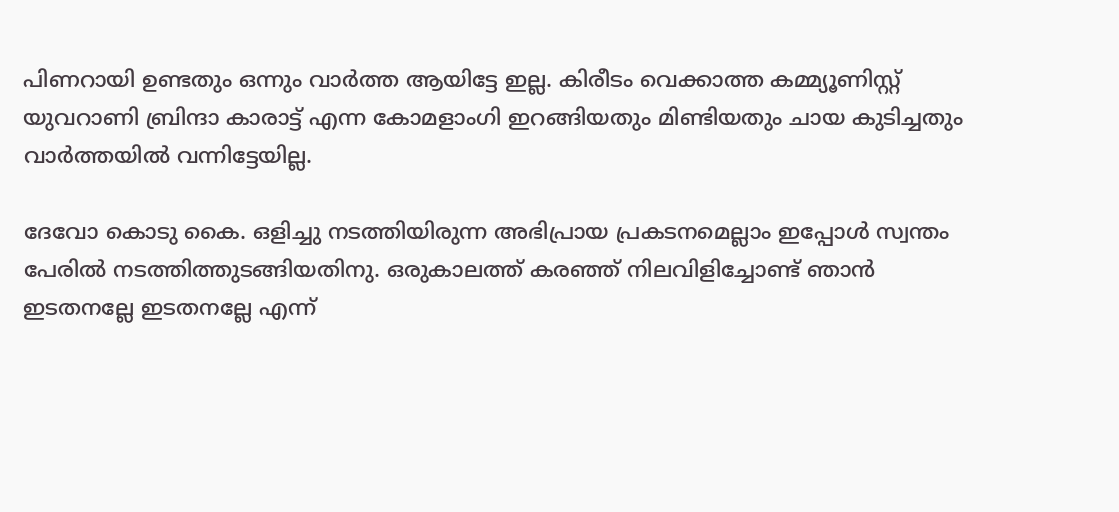പിണറായി ഉണ്ടതും ഒന്നും വാർത്ത ആയിട്ടേ ഇല്ല. കിരീടം വെക്കാത്ത കമ്മ്യൂണിസ്റ്റ് യുവറാണി ബ്രിന്ദാ കാരാട്ട് എന്ന കോമളാംഗി ഇറങ്ങിയതും മിണ്ടിയതും ചായ കുടിച്ചതും വാർത്തയിൽ വന്നിട്ടേയില്ല.

ദേവോ കൊടു കൈ. ഒളിച്ചു നടത്തിയിരുന്ന അഭിപ്രായ പ്രകടനമെല്ലാം ഇപ്പോൾ സ്വന്തം പേരിൽ നടത്തിത്തുടങ്ങിയതിനു. ഒരുകാലത്ത് കരഞ്ഞ് നിലവിളിച്ചോണ്ട് ഞാൻ ഇടതനല്ലേ ഇടതനല്ലേ എന്ന്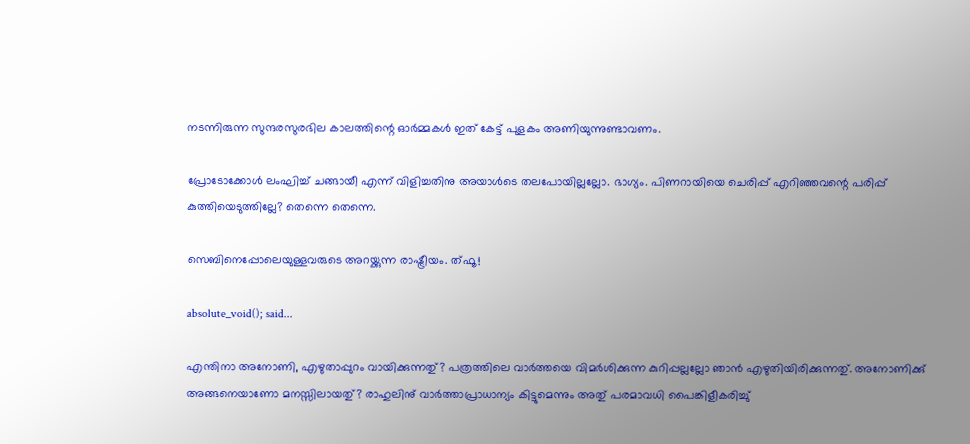നടന്നിരുന്ന സുന്ദരസുരഭില കാലത്തിന്റെ ഓർമ്മകൾ ഇത് കേട്ട് പുളകം അണിയുന്നുണ്ടാവണം.

പ്രോടോക്കോൾ ലംഘിച്ച് ചങ്ങായീ എന്ന് വിളിച്ചതിനു അയാൾടെ തലപോയില്ലല്ലോ. ഭാഗ്യം. പിണറായിയെ ചെരിപ്പ് എറിഞ്ഞവന്റെ പരിപ്പ് കുത്തിയെടുത്തില്ലേ? തെന്നെ തെന്നെ.

സെബിനെപ്പോലെയുള്ളവരുടെ അറയ്ക്കുന്ന രാഷ്ട്രീയം. ത്ഫൂ!

absolute_void(); said...

എന്തിനാ അനോണി, എഴുതാപ്പുറം വായിക്കുന്നതു്? പത്രത്തിലെ വാര്‍ത്തയെ വിമര്‍ശിക്കുന്ന കുറിപ്പല്ലല്ലോ ഞാന്‍ എഴുതിയിരിക്കുന്നതു്. അനോണിക്കു് അങ്ങനെയാണോ മനസ്സിലായതു്? രാഹുലിനു് വാര്‍ത്താപ്രാധാന്യം കിട്ടുമെന്നും അതു് പരമാവധി പൈങ്കിളീകരിച്ചു്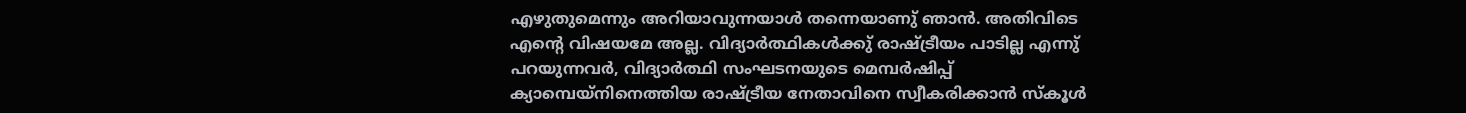എഴുതുമെന്നും അറിയാവുന്നയാള്‍ തന്നെയാണു് ഞാന്‍. അതിവിടെ എന്റെ വിഷയമേ അല്ല. വിദ്യാര്‍ത്ഥികള്‍ക്കു് രാഷ്ട്രീയം പാടില്ല എന്നു് പറയുന്നവര്‍, വിദ്യാര്‍ത്ഥി സംഘടനയുടെ മെമ്പര്‍ഷിപ്പ് ക്യാമ്പെയ്‌നിനെത്തിയ രാഷ്ട്രീയ നേതാവിനെ സ്വീകരിക്കാന്‍ സ്കൂള്‍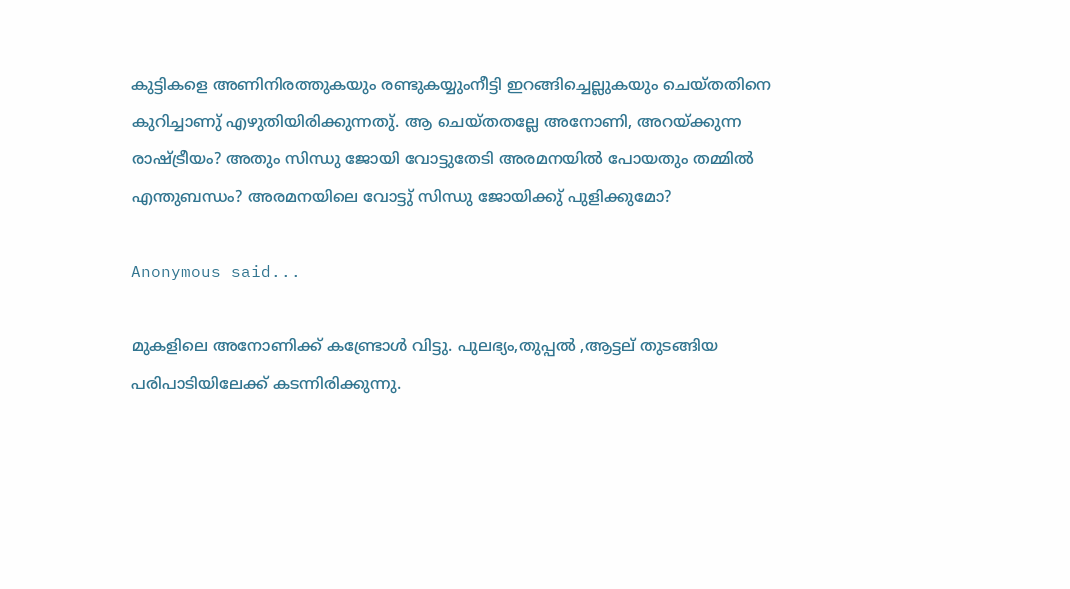കുട്ടികളെ അണിനിരത്തുകയും രണ്ടുകയ്യുംനീട്ടി ഇറങ്ങിച്ചെല്ലുകയും ചെയ്തതിനെ കുറിച്ചാണു് എഴുതിയിരിക്കുന്നതു്. ആ ചെയ്തതല്ലേ അനോണി, അറയ്ക്കുന്ന രാഷ്ട്രീയം? അതും സിന്ധു ജോയി വോട്ടുതേടി അരമനയില്‍ പോയതും തമ്മില്‍ എന്തുബന്ധം? അരമനയിലെ വോട്ടു് സിന്ധു ജോയിക്കു് പുളിക്കുമോ?

Anonymous said...

മുകളിലെ അനോണിക്ക് കണ്ട്രോള്‍ വിട്ടു. പുലഭ്യം,തുപ്പല്‍ ,ആട്ടല് തുടങ്ങിയ പരിപാടിയിലേക്ക് കടന്നിരിക്കുന്നു.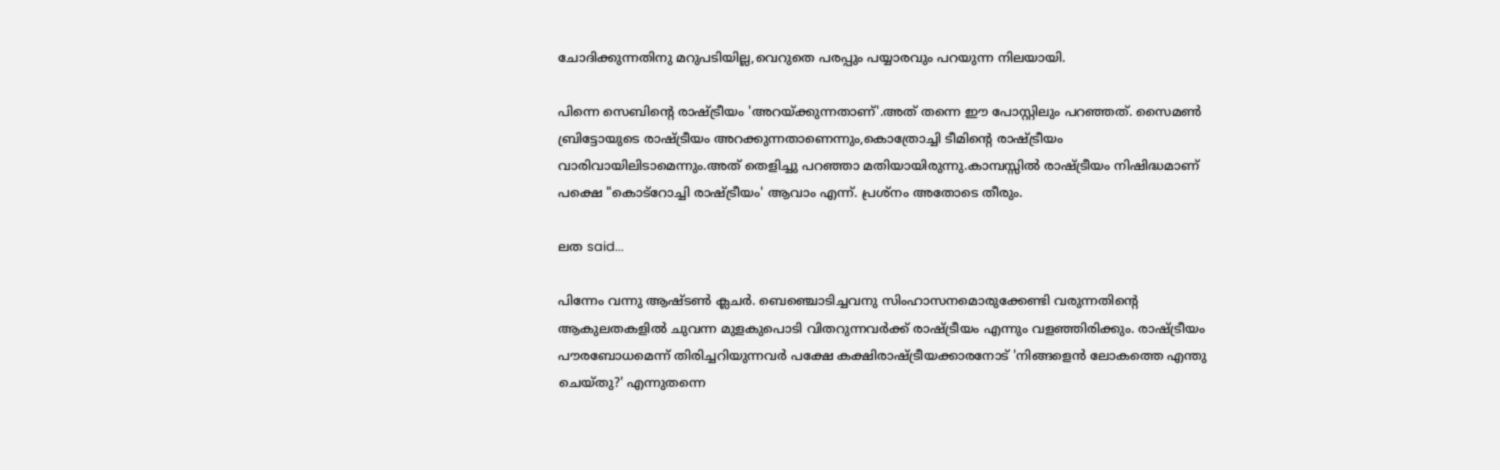ചോദിക്കുന്നതിനു മറുപടിയില്ല,വെറുതെ പരപ്പും പയ്യാരവും പറയുന്ന നിലയായി.

പിന്നെ സെബിന്റെ രാഷ്ട്രീയം 'അറയ്ക്കുന്നതാണ്'.അത് തന്നെ ഈ പോസ്റ്റിലും പറഞ്ഞത്. സൈമണ്‍ ബ്രിട്ടോയുടെ രാഷ്ട്രീയം അറക്കുന്നതാണെന്നും,കൊത്രോച്ചി ടീമിന്റെ രാഷ്ട്രീയം വാരിവായിലിടാമെന്നും.അത് തെളിച്ചു പറഞ്ഞാ മതിയായിരുന്നു.കാമ്പസ്സില്‍ രാഷ്ട്രീയം നിഷിദ്ധമാണ് പക്ഷെ "കൊട്റോച്ചി രാഷ്ട്രീയം' ആവാം എന്ന്. പ്രശ്നം അതോടെ തീരും.

ലത said...

പിന്നേം വന്നു ആഷ്ടണ്‍ ക്ലചര്‍. ബെഞ്ചൊടിച്ചവനു സിംഹാസനമൊരുക്കേണ്ടി വരുന്നതിന്റെ ആകുലതകളില്‍ ചുവന്ന മുളകുപൊടി വിതറുന്നവര്‍ക്ക് രാഷ്ട്രീയം എന്നും വളഞ്ഞിരിക്കും. രാഷ്ട്രീയം പൗരബോധമെന്ന് തിരിച്ചറിയുന്നവര്‍ പക്ഷേ കക്ഷിരാഷ്ട്രീയക്കാരനോട് 'നിങ്ങളെന്‍ ലോകത്തെ എന്തു ചെയ്തു?' എന്നുതന്നെ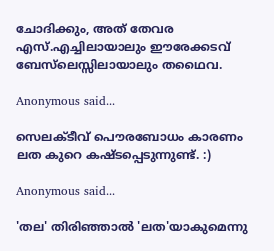ചോദിക്കും, അത് തേവര എസ്.എച്ചിലായാലും ഈരേക്കടവ് ബേസ്‌ലെസ്സിലായാലും തഥൈവ.

Anonymous said...

സെലക്ടീവ് പൌരബോധം കാരണം ലത കുറെ കഷ്ടപ്പെടുന്നുണ്ട്. :)

Anonymous said...

'തല' തിരിഞ്ഞാല്‍ 'ലത'യാകുമെന്നു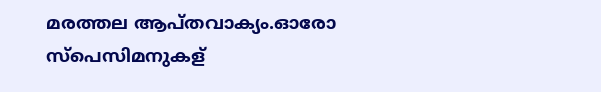മരത്തല ആപ്തവാക്യം.ഓരോ സ്പെസിമനുകള്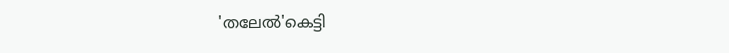'തലേല്‍'കെട്ടി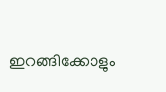ഇറങ്ങിക്കോളും